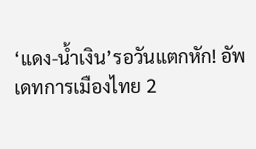‘แดง-น้ำเงิน’รอวันแตกหัก! อัพเดทการเมืองไทย 2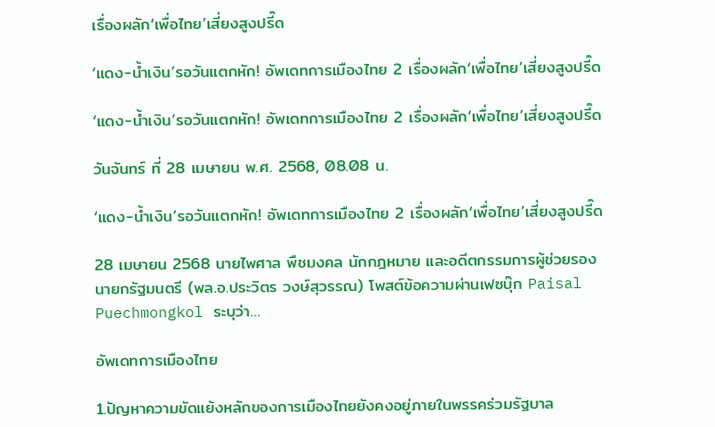เรื่องผลัก‘เพื่อไทย’เสี่ยงสูงปรี๊ด

‘แดง-น้ำเงิน’รอวันแตกหัก! อัพเดทการเมืองไทย 2 เรื่องผลัก‘เพื่อไทย’เสี่ยงสูงปรี๊ด

‘แดง-น้ำเงิน’รอวันแตกหัก! อัพเดทการเมืองไทย 2 เรื่องผลัก‘เพื่อไทย’เสี่ยงสูงปรี๊ด

วันจันทร์ ที่ 28 เมษายน พ.ศ. 2568, 08.08 น.

‘แดง-น้ำเงิน’รอวันแตกหัก! อัพเดทการเมืองไทย 2 เรื่องผลัก‘เพื่อไทย’เสี่ยงสูงปรี๊ด

28 เมษายน 2568 นายไพศาล พืชมงคล นักกฎหมาย และอดีตกรรมการผู้ช่วยรองนายกรัฐมนตรี (พล.อ.ประวิตร วงษ์สุวรรณ) โพสต์ข้อความผ่านเฟซบุ๊ก Paisal Puechmongkol ระบุว่า…

อัพเดทการเมืองไทย

1.ปัญหาความขัดแย้งหลักของการเมืองไทยยังคงอยู่ภายในพรรคร่วมรัฐบาล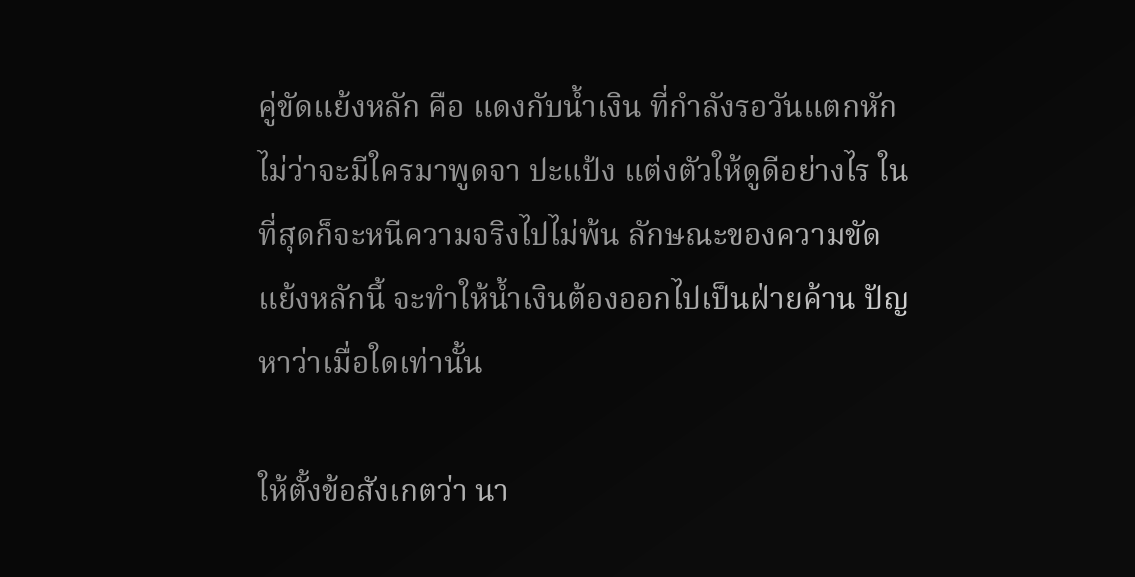คู่ขัดแย้งหลัก คือ แดงกับน้ำเงิน ที่กำลังรอวันแตกหัก ไม่ว่าจะมีใครมาพูดจา ปะแป้ง แต่งตัวให้ดูดีอย่างไร ในที่สุดก็จะหนีความจริงไปไม่พ้น ลักษณะของความขัดแย้งหลักนี้ จะทำให้น้ำเงินต้องออกไปเป็นฝ่ายค้าน ปัญหาว่าเมื่อใดเท่านั้น

ให้ตั้งข้อสังเกตว่า นา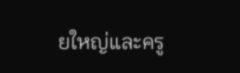ยใหญ่และครู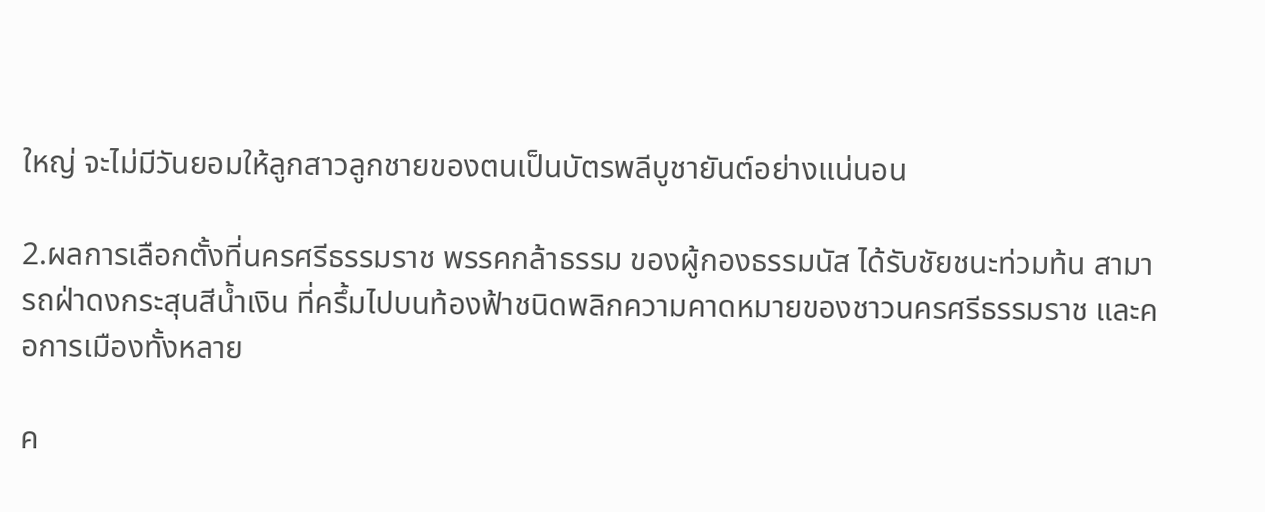ใหญ่ จะไม่มีวันยอมให้ลูกสาวลูกชายของตนเป็นบัตรพลีบูชายันต์อย่างแน่นอน

2.ผลการเลือกตั้งที่นครศรีธรรมราช พรรคกล้าธรรม ของผู้กองธรรมนัส ได้รับชัยชนะท่วมท้น สามารถฝ่าดงกระสุนสีน้ำเงิน ที่ครึ้มไปบนท้องฟ้าชนิดพลิกความคาดหมายของชาวนครศรีธรรมราช และคอการเมืองทั้งหลาย

ค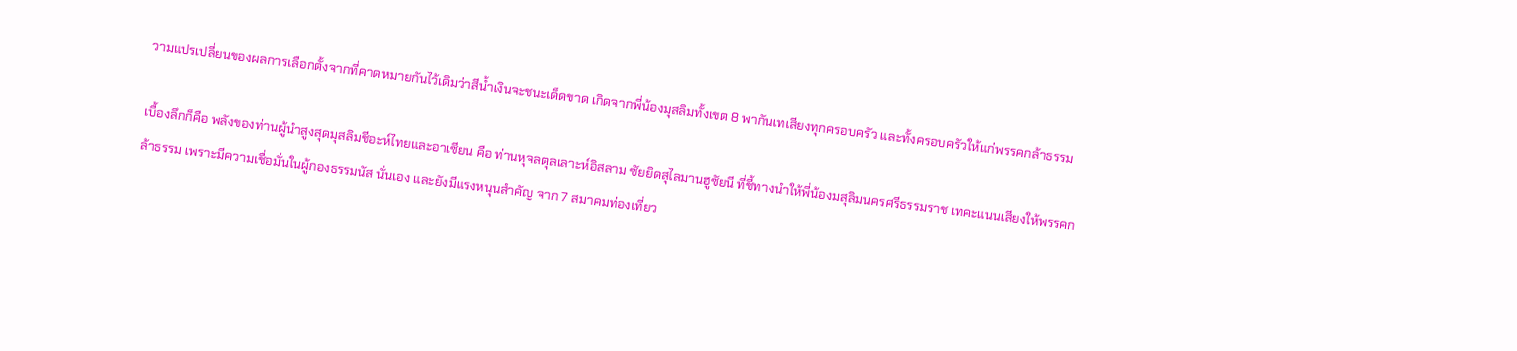วามแปรเปลี่ยนของผลการเลือกตั้งจากที่คาดหมายกันไว้เดิมว่าสีน้ำเงินจะชนะเด็ดขาด เกิดจากพี่น้องมุสลิมทั้งเขต 8 พากันเทเสียงทุกครอบครัว และทั้งครอบครัวให้แก่พรรคกล้าธรรม

เบื้องลึกก็คือ พลังของท่านผู้นำสูงสุดมุสลิมชีอะห์ไทยและอาเซียน คือ ท่านหุจลตุลเลาะห์อิสลาม ซัยยิดสุไลมานฮูซัยนี ที่ชี้ทางนำให้พี่น้องมสุลิมนครศรีธรรมราช เทคะแนนเสียงให้พรรคกล้าธรรม เพราะมีความเชื่อมั่นในผู้กองธรรมนัส นั่นเอง และยังมีแรงหนุนสำคัญ จาก 7 สมาคมท่องเที่ยว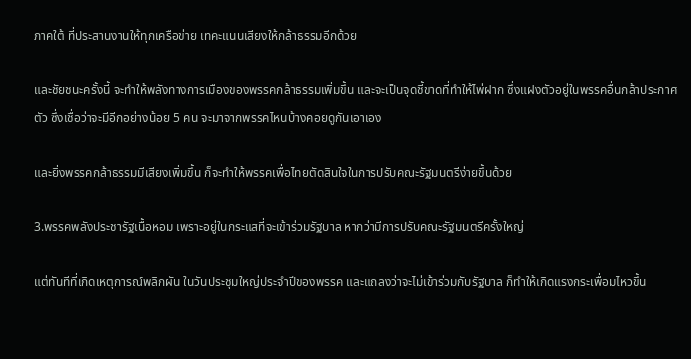ภาคใต้ ที่ประสานงานให้ทุกเครือข่าย เทคะแนนเสียงให้กล้าธรรมอีกด้วย

และชัยชนะครั้งนี้ จะทำให้พลังทางการเมืองของพรรคกล้าธรรมเพิ่มขึ้น และจะเป็นจุดชี้ขาดที่ทำให้ไพ่ฝาก ซึ่งแฝงตัวอยู่ในพรรคอื่นกล้าประกาศตัว ซึ่งเชื่อว่าจะมีอีกอย่างน้อย 5 คน จะมาจากพรรคไหนบ้างคอยดูกันเอาเอง

และยิ่งพรรคกล้าธรรมมีเสียงเพิ่มขึ้น ก็จะทำให้พรรคเพื่อไทยตัดสินใจในการปรับคณะรัฐมนตรีง่ายขึ้นด้วย

3.พรรคพลังประชารัฐเนื้อหอม เพราะอยู่ในกระแสที่จะเข้าร่วมรัฐบาล หากว่ามีการปรับคณะรัฐมนตรีครั้งใหญ่

แต่ทันทีที่เกิดเหตุการณ์พลิกผัน ในวันประชุมใหญ่ประจำปีของพรรค และแถลงว่าจะไม่เข้าร่วมกับรัฐบาล ก็ทำให้เกิดแรงกระเพื่อมไหวขึ้น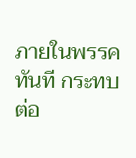ภายในพรรคทันที กระทบต่อ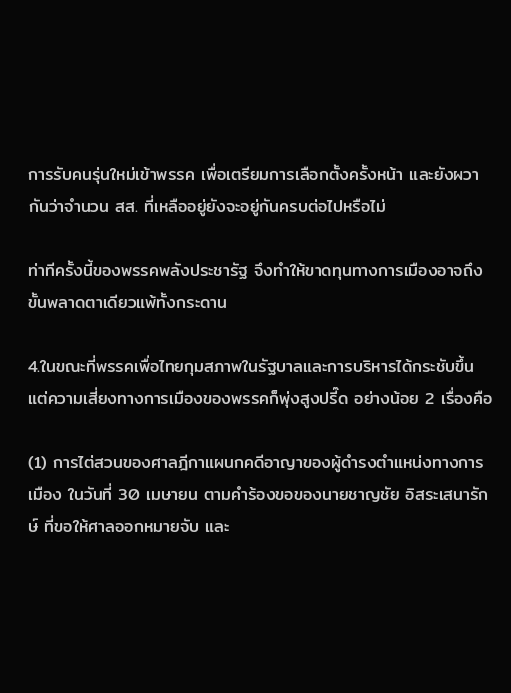การรับคนรุ่นใหม่เข้าพรรค เพื่อเตรียมการเลือกตั้งครั้งหน้า และยังผวากันว่าจำนวน สส. ที่เหลืออยู่ยังจะอยู่กันครบต่อไปหรือไม่

ท่าทีครั้งนี้ของพรรคพลังประชารัฐ จึงทำให้ขาดทุนทางการเมืองอาจถึงขั้นพลาดตาเดียวแพ้ทั้งกระดาน

4.ในขณะที่พรรคเพื่อไทยกุมสภาพในรัฐบาลและการบริหารได้กระชับขึ้น แต่ความเสี่ยงทางการเมืองของพรรคก็พุ่งสูงปรี๊ด อย่างน้อย 2 เรื่องคือ

(1) การไต่สวนของศาลฎีกาแผนกคดีอาญาของผู้ดำรงตำแหน่งทางการเมือง ในวันที่ 30 เมษายน ตามคำร้องขอของนายชาญชัย อิสระเสนารักษ์ ที่ขอให้ศาลออกหมายจับ และ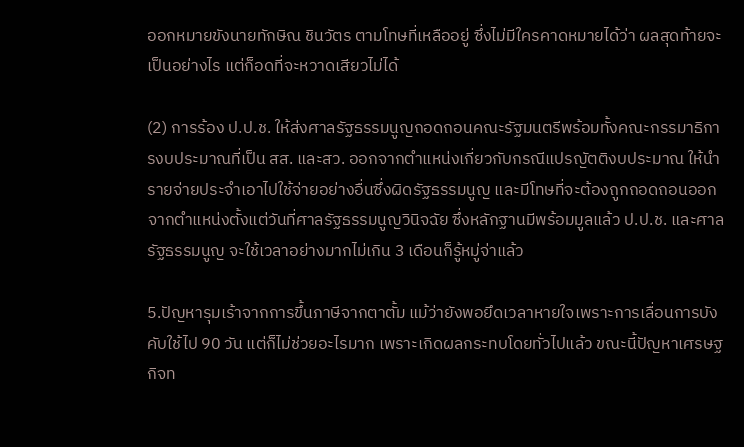ออกหมายขังนายทักษิณ ชินวัตร ตามโทษที่เหลืออยู่ ซึ่งไม่มีใครคาดหมายได้ว่า ผลสุดท้ายจะเป็นอย่างไร แต่ก็อดที่จะหวาดเสียวไม่ได้

(2) การร้อง ป.ป.ช. ให้ส่งศาลรัฐธรรมนูญถอดถอนคณะรัฐมนตรีพร้อมทั้งคณะกรรมาธิการงบประมาณที่เป็น สส. และสว. ออกจากตำแหน่งเกี่ยวกับกรณีแปรญัตติงบประมาณ ให้นำรายจ่ายประจำเอาไปใช้จ่ายอย่างอื่นซึ่งผิดรัฐธรรมนูญ และมีโทษที่จะต้องถูกถอดถอนออกจากตำแหน่งตั้งแต่วันที่ศาลรัฐธรรมนูญวินิจฉัย ซึ่งหลักฐานมีพร้อมมูลแล้ว ป.ป.ช. และศาลรัฐธรรมนูญ จะใช้เวลาอย่างมากไม่เกิน 3 เดือนก็รู้หมู่จ่าแล้ว

5.ปัญหารุมเร้าจากการขึ้นภาษีจากตาตั้ม แม้ว่ายังพอยึดเวลาหายใจเพราะการเลื่อนการบังคับใช้ไป 90 วัน แต่ก็ไม่ช่วยอะไรมาก เพราะเกิดผลกระทบโดยทั่วไปแล้ว ขณะนี้ปัญหาเศรษฐกิจท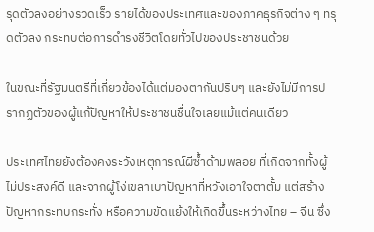รุดตัวลงอย่างรวดเร็ว รายได้ของประเทศและของภาคธุรกิจต่าง ๆ ทรุดตัวลง กระทบต่อการดำรงชีวิตโดยทั่วไปของประชาชนด้วย

ในขณะที่รัฐมนตรีที่เกี่ยวข้องได้แต่มองตากันปริบๆ และยังไม่มีการปรากฏตัวของผู้แก้ปัญหาให้ประชาชนชื่นใจเลยแม้แต่คนเดียว

ประเทศไทยยังต้องคงระวังเหตุการณ์ผีซ้ำด้ามพลอย ที่เกิดจากทั้งผู้ไม่ประสงค์ดี และจากผู้โง่เขลาเบาปัญหาที่หวังเอาใจตาตั้ม แต่สร้างปัญหากระทบกระทั่ง หรือความขัดแย้งให้เกิดขึ้นระหว่างไทย – จีน ซึ่ง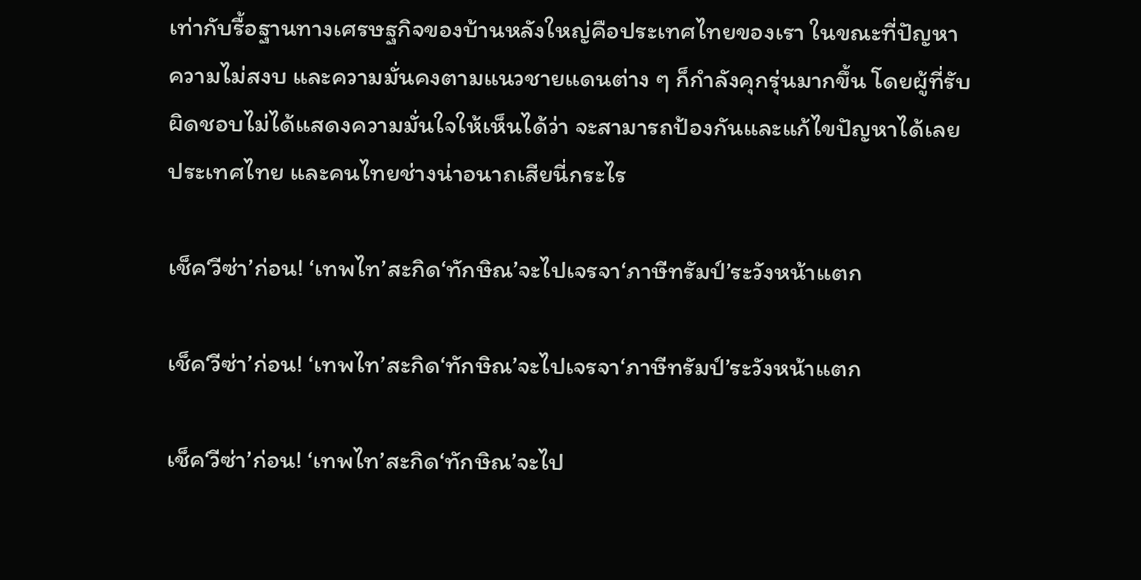เท่ากับรื้อฐานทางเศรษฐกิจของบ้านหลังใหญ่คือประเทศไทยของเรา ในขณะที่ปัญหาความไม่สงบ และความมั่นคงตามแนวชายแดนต่าง ๆ ก็กำลังคุกรุ่นมากขึ้น โดยผู้ที่รับผิดชอบไม่ได้แสดงความมั่นใจให้เห็นได้ว่า จะสามารถป้องกันและแก้ไขปัญหาได้เลย ประเทศไทย และคนไทยช่างน่าอนาถเสียนี่กระไร

เช็ค‘วีซ่า’ก่อน! ‘เทพไท’สะกิด‘ทักษิณ’จะไปเจรจา‘ภาษีทรัมป์’ระวังหน้าแตก

เช็ค‘วีซ่า’ก่อน! ‘เทพไท’สะกิด‘ทักษิณ’จะไปเจรจา‘ภาษีทรัมป์’ระวังหน้าแตก

เช็ค‘วีซ่า’ก่อน! ‘เทพไท’สะกิด‘ทักษิณ’จะไป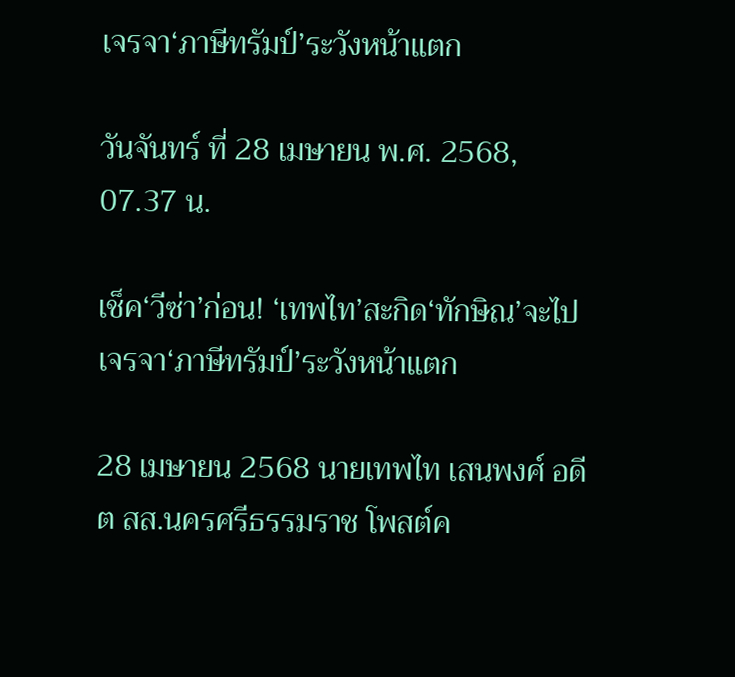เจรจา‘ภาษีทรัมป์’ระวังหน้าแตก

วันจันทร์ ที่ 28 เมษายน พ.ศ. 2568, 07.37 น.

เช็ค‘วีซ่า’ก่อน! ‘เทพไท’สะกิด‘ทักษิณ’จะไปเจรจา‘ภาษีทรัมป์’ระวังหน้าแตก

28 เมษายน 2568 นายเทพไท เสนพงศ์ อดีต สส.นครศรีธรรมราช โพสต์ค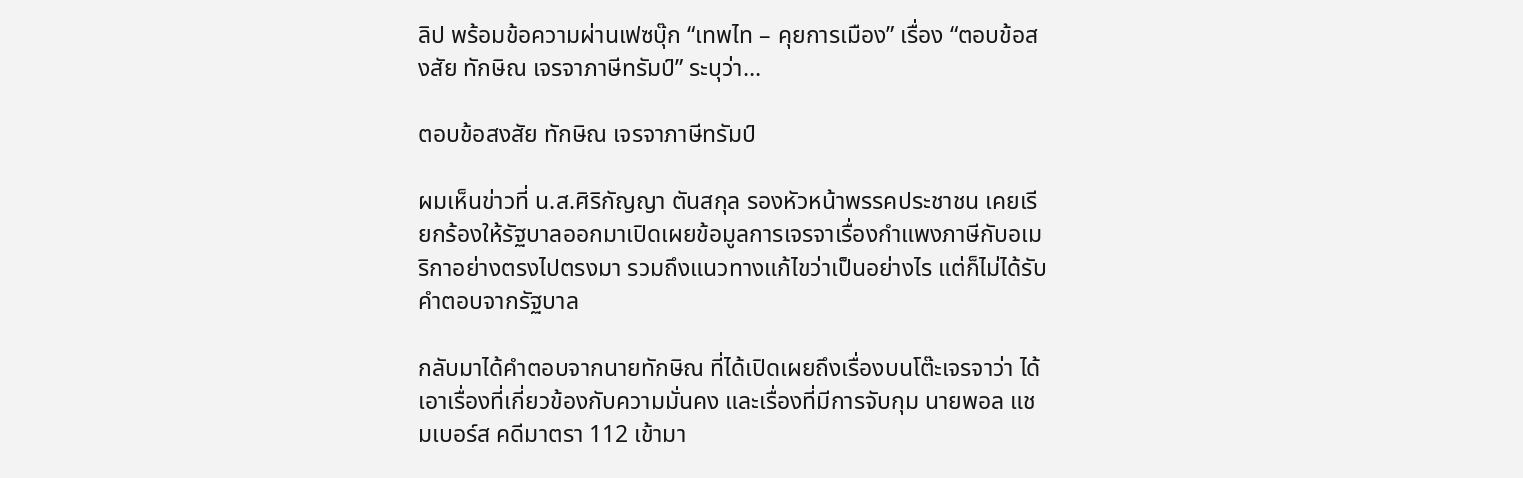ลิป พร้อมข้อความผ่านเฟซบุ๊ก “เทพไท – คุยการเมือง” เรื่อง “ตอบข้อสงสัย ทักษิณ เจรจาภาษีทรัมป์” ระบุว่า…

ตอบข้อสงสัย ทักษิณ เจรจาภาษีทรัมป์

ผมเห็นข่าวที่ น.ส.ศิริกัญญา ตันสกุล รองหัวหน้าพรรคประชาชน เคยเรียกร้องให้รัฐบาลออกมาเปิดเผยข้อมูลการเจรจาเรื่องกำแพงภาษีกับอเมริกาอย่างตรงไปตรงมา รวมถึงแนวทางแก้ไขว่าเป็นอย่างไร แต่ก็ไม่ได้รับคำตอบจากรัฐบาล

กลับมาได้คำตอบจากนายทักษิณ ที่ได้เปิดเผยถึงเรื่องบนโต๊ะเจรจาว่า ได้เอาเรื่องที่เกี่ยวข้องกับความมั่นคง และเรื่องที่มีการจับกุม นายพอล แชมเบอร์ส คดีมาตรา 112 เข้ามา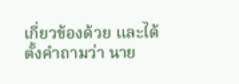เกี่ยวข้องด้วย และได้ตั้งคำถามว่า นาย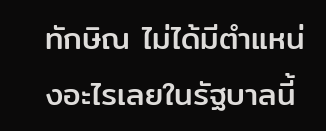ทักษิณ ไม่ได้มีตำแหน่งอะไรเลยในรัฐบาลนี้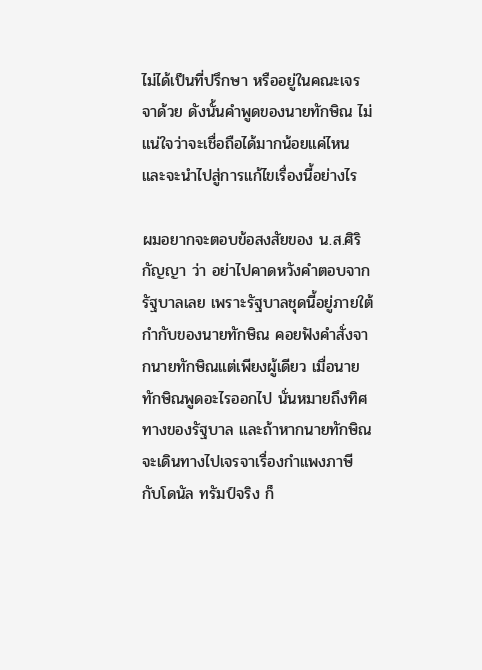ไม่ได้เป็นที่ปรึกษา หรืออยู่ในคณะเจรจาด้วย ดังนั้นคำพูดของนายทักษิณ ไม่แน่ใจว่าจะเชื่อถือได้มากน้อยแค่ไหน และจะนำไปสู่การแก้ไขเรื่องนี้อย่างไร

ผมอยากจะตอบข้อสงสัยของ น.ส.ศิริกัญญา ว่า อย่าไปคาดหวังคำตอบจากรัฐบาลเลย เพราะรัฐบาลชุดนี้อยู่ภายใต้กำกับของนายทักษิณ คอยฟังคำสั่งจากนายทักษิณแต่เพียงผู้เดียว เมื่อนายทักษิณพูดอะไรออกไป นั่นหมายถึงทิศทางของรัฐบาล และถ้าหากนายทักษิณจะเดินทางไปเจรจาเรื่องกำแพงภาษี กับโดนัล ทรัมป์จริง ก็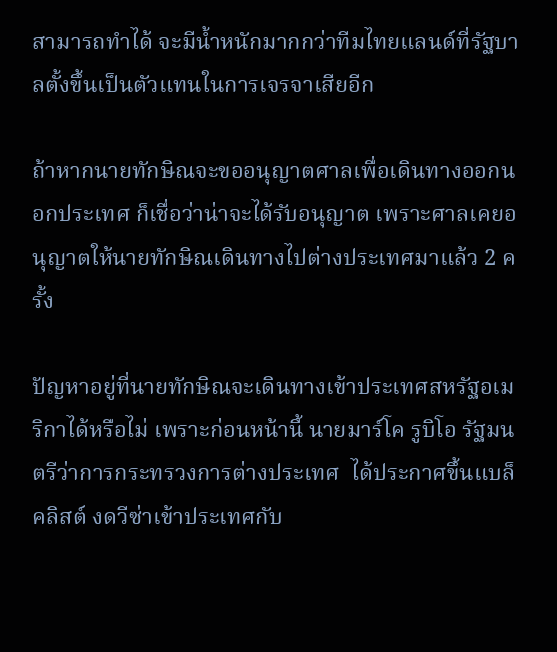สามารถทำได้ จะมีน้ำหนักมากกว่าทีมไทยแลนด์ที่รัฐบาลตั้งขึ้นเป็นตัวแทนในการเจรจาเสียอีก

ถ้าหากนายทักษิณจะขออนุญาตศาลเพื่อเดินทางออกนอกประเทศ ก็เชื่อว่าน่าจะได้รับอนุญาต เพราะศาลเคยอนุญาตให้นายทักษิณเดินทางไปต่างประเทศมาแล้ว 2 ครั้ง

ปัญหาอยู่ที่นายทักษิณจะเดินทางเข้าประเทศสหรัฐอเมริกาได้หรือไม่ เพราะก่อนหน้านี้ นายมาร์โค รูบิโอ รัฐมนตรีว่าการกระทรวงการต่างประเทศ  ได้ประกาศขึ้นแบล็คลิสต์ งดวีซ่าเข้าประเทศกับ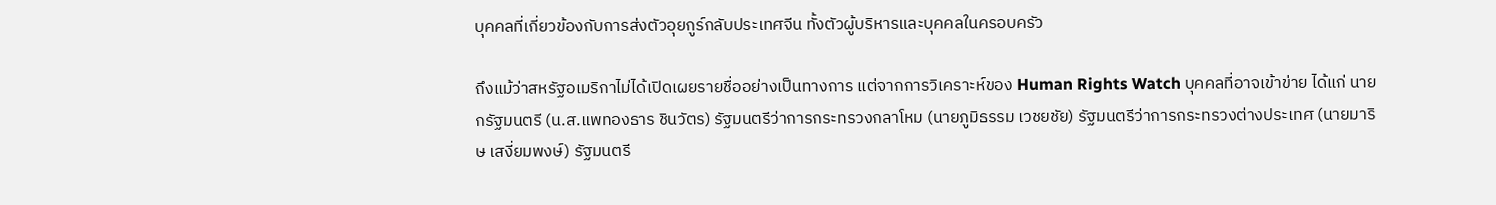บุคคลที่เกี่ยวข้องกับการส่งตัวอุยกูร์กลับประเทศจีน ทั้งตัวผู้บริหารและบุคคลในครอบครัว

ถึงแม้ว่าสหรัฐอเมริกาไม่ได้เปิดเผยรายชื่ออย่างเป็นทางการ แต่จากการวิเคราะห์ของ Human Rights Watch บุคคลที่อาจเข้าข่าย ได้แก่ นายกรัฐมนตรี (น.ส.แพทองธาร ชินวัตร) รัฐมนตรีว่าการกระทรวงกลาโหม (นายภูมิธรรม เวชยชัย) รัฐมนตรีว่าการกระทรวงต่างประเทศ (นายมาริษ เสงี่ยมพงษ์) รัฐมนตรี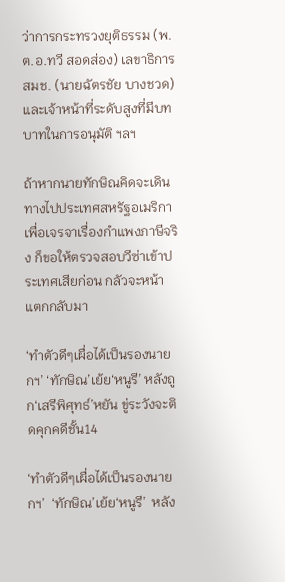ว่าการกระทรวงยุติธรรม (พ.ต.อ.ทวี สอดส่อง) เลขาธิการ สมช. (นายฉัตรชัย บางชวด) และเจ้าหน้าที่ระดับสูงที่มีบทบาทในการอนุมัติ ฯลฯ

ถ้าหากนายทักษิณคิดจะเดินทางไปประเทศสหรัฐอเมริกา เพื่อเจรจาเรื่องกำแพงภาษีจริง ก็ขอให้ตรวจสอบวีซ่าเข้าประเทศเสียก่อน กลัวจะหน้าแตกกลับมา

‘ทำตัวดีๆเผื่อได้เป็นรองนายกฯ’ ‘ทักษิณ’เย้ย‘หนูรี’ หลังถูก‘เสรีพิศุทธ์’หยัน ขู่ระวังจะติดคุกคดีชั้น14

‘ทำตัวดีๆเผื่อได้เป็นรองนายกฯ’  ‘ทักษิณ’เย้ย‘หนูรี’  หลัง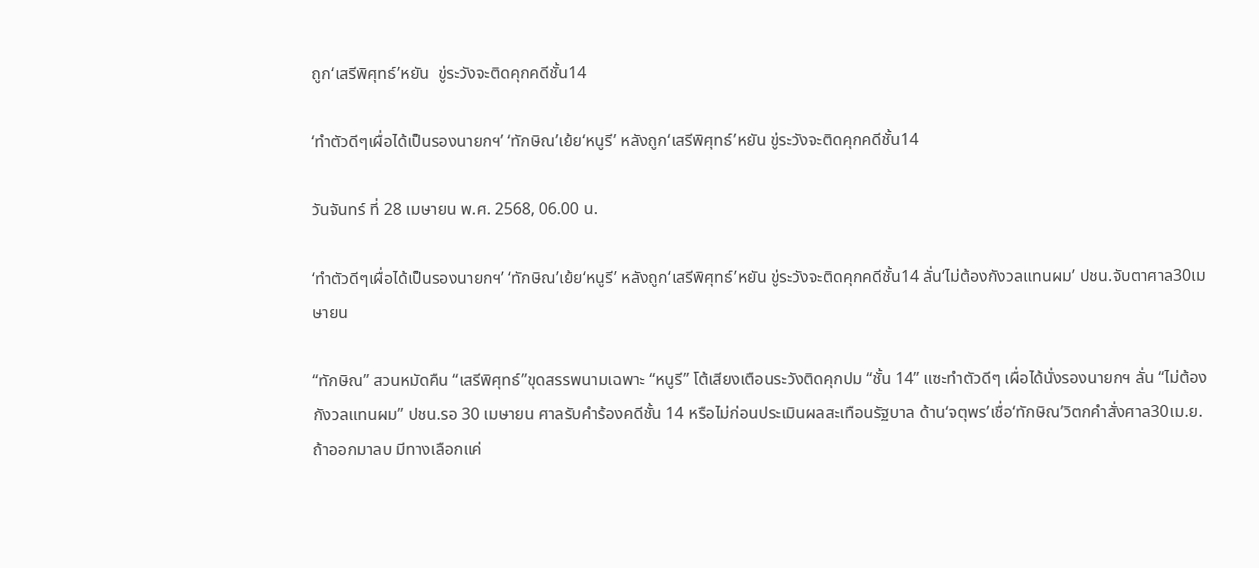ถูก‘เสรีพิศุทธ์’หยัน  ขู่ระวังจะติดคุกคดีชั้น14

‘ทำตัวดีๆเผื่อได้เป็นรองนายกฯ’ ‘ทักษิณ’เย้ย‘หนูรี’ หลังถูก‘เสรีพิศุทธ์’หยัน ขู่ระวังจะติดคุกคดีชั้น14

วันจันทร์ ที่ 28 เมษายน พ.ศ. 2568, 06.00 น.

‘ทำตัวดีๆเผื่อได้เป็นรองนายกฯ’ ‘ทักษิณ’เย้ย‘หนูรี’ หลังถูก‘เสรีพิศุทธ์’หยัน ขู่ระวังจะติดคุกคดีชั้น14 ลั่น‘ไม่ต้องกังวลแทนผม’ ปชน.จับตาศาล30เมษายน

“ทักษิณ” สวนหมัดคืน “เสรีพิศุทธ์”ขุดสรรพนามเฉพาะ “หนูรี” โต้เสียงเตือนระวังติดคุกปม “ชั้น 14” แซะทำตัวดีๆ เผื่อได้นั่งรองนายกฯ ลั่น “ไม่ต้องกังวลแทนผม” ปชน.รอ 30 เมษายน ศาลรับคำร้องคดีชั้น 14 หรือไม่ก่อนประเมินผลสะเทือนรัฐบาล ด้าน‘จตุพร’เชื่อ‘ทักษิณ’วิตกคำสั่งศาล30เม.ย.ถ้าออกมาลบ มีทางเลือกแค่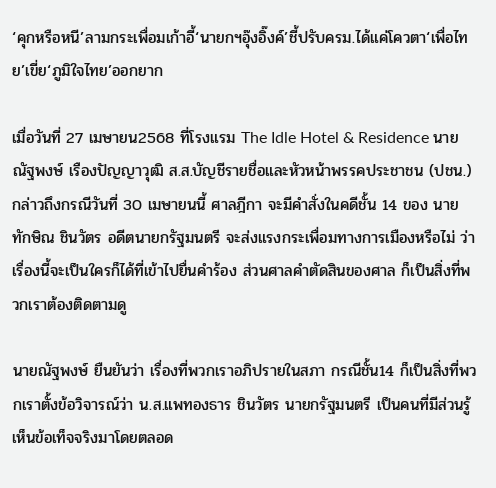‘คุกหรือหนี’ลามกระเพื่อมเก้าอี้‘นายกฯอุ๊งอิ๊งค์’ชี้ปรับครม.ได้แค่โควตา‘เพื่อไทย’เขี่ย‘ภูมิใจไทย’ออกยาก

เมื่อวันที่ 27 เมษายน2568 ที่โรงแรม The Idle Hotel & Residence นายณัฐพงษ์ เรืองปัญญาวุฒิ ส.ส.บัญชีรายชื่อและหัวหน้าพรรคประชาชน (ปชน.) กล่าวถึงกรณีวันที่ 30 เมษายนนี้ ศาลฎีกา จะมีคำสั่งในคดีชั้น 14 ของ นายทักษิณ ชินวัตร อดีตนายกรัฐมนตรี จะส่งแรงกระเพื่อมทางการเมืองหรือไม่ ว่า เรื่องนี้จะเป็นใครก็ได้ที่เข้าไปยื่นคำร้อง ส่วนศาลคำตัดสินของศาล ก็เป็นสิ่งที่พวกเราต้องติดตามดู

นายณัฐพงษ์ ยืนยันว่า เรื่องที่พวกเราอภิปรายในสภา กรณีชั้น14 ก็เป็นสิ่งที่พวกเราตั้งข้อวิจารณ์ว่า น.ส.แพทองธาร ชินวัตร นายกรัฐมนตรี เป็นคนที่มีส่วนรู้เห็นข้อเท็จจริงมาโดยตลอด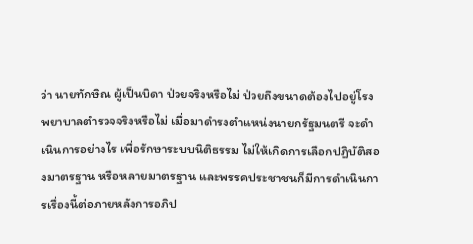ว่า นายทักษิณ ผู้เป็นบิดา ป่วยจริงหรือไม่ ป่วยถึงขนาดต้องไปอยู่โรงพยาบาลตำรวจจริงหรือไม่ เมื่อมาดำรงตำแหน่งนายกรัฐมนตรี จะดำเนินการอย่างไร เพื่อรักษาระบบนิติธรรม ไม่ให้เกิดการเลือกปฏิบัติสองมาตรฐาน หรือหลายมาตรฐาน และพรรคประชาชนก็มีการดำเนินการเรื่องนี้ต่อภายหลังการอภิป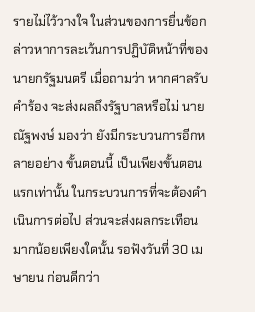รายไม่ไว้วางใจ ในส่วนของการยื่นข้อกล่าวหาการละเว้นการปฏิบัติหน้าที่ของนายกรัฐมนตรี เมื่อถามว่า หากศาลรับคำร้อง จะส่งผลถึงรัฐบาลหรือไม่ นายณัฐพงษ์ มองว่า ยังมีกระบวนการอีกหลายอย่าง ขั้นตอนนี้ เป็นเพียงขั้นตอนแรกเท่านั้น ในกระบวนการที่จะต้องดำเนินการต่อไป ส่วนจะส่งผลกระเทือนมากน้อยเพียงใดนั้น รอฟังวันที่ 30 เมษายน ก่อนดีกว่า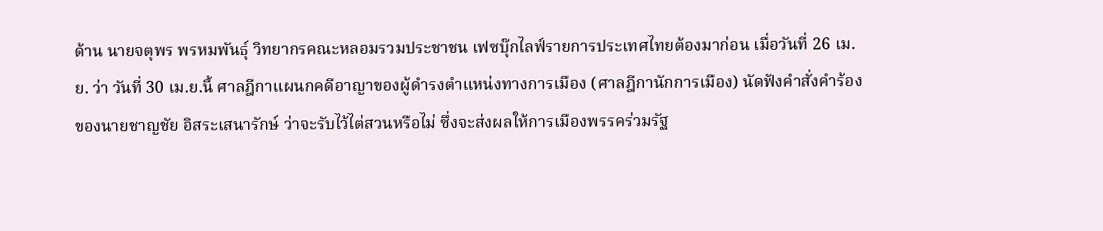ด้าน นายจตุพร พรหมพันธุ์ วิทยากรคณะหลอมรวมประชาชน เฟซบุ๊กไลฟ์รายการประเทศไทยต้องมาก่อน เมื่อวันที่ 26 เม.ย. ว่า วันที่ 30 เม.ย.นี้ ศาลฎีกาแผนกคดีอาญาของผู้ดำรงตำแหน่งทางการเมือง (ศาลฎีกานักการเมือง) นัดฟังคำสั่งคำร้องของนายชาญชัย อิสระเสนารักษ์ ว่าจะรับไว้ไต่สวนหรือไม่ ซึ่งจะส่งผลให้การเมืองพรรคร่วมรัฐ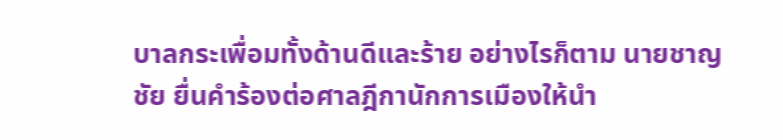บาลกระเพื่อมทั้งด้านดีและร้าย อย่างไรก็ตาม นายชาญชัย ยื่นคำร้องต่อศาลฎีกานักการเมืองให้นำ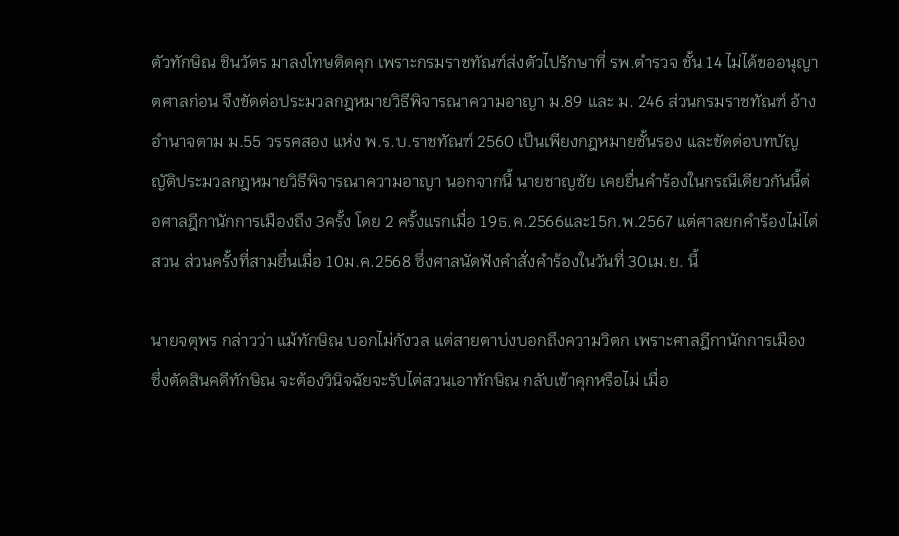ตัวทักษิณ ชินวัตร มาลงโทษติดคุก เพราะกรมราชทัณฑ์ส่งตัวไปรักษาที่ รพ.ตำรวจ ชั้น 14 ไม่ได้ขออนุญาตศาลก่อน จึงขัดต่อประมวลกฎหมายวิธีพิจารณาความอาญา ม.89 และ ม. 246 ส่วนกรมราชทัณฑ์ อ้างอำนาจตาม ม.55 วรรคสอง แห่ง พ.ร.บ.ราชทัณฑ์ 2560 เป็นเพียงกฎหมายชั้นรอง และขัดต่อบทบัญญัติประมวลกฎหมายวิธีพิจารณาความอาญา นอกจากนี้ นายชาญชัย เคยยื่นคำร้องในกรณีเดียวกันนี้ต่อศาลฎีกานักการเมืองถึง 3ครั้ง โดย 2 ครั้งแรกเมื่อ 19ธ.ค.2566และ15ก.พ.2567 แต่ศาลยกคำร้องไม่ไต่สวน ส่วนครั้งที่สามยื่นเมื่อ 10ม.ค.2568 ซึ่งศาลนัดฟังคำสั่งคำร้องในวันที่ 30เม.ย. นี้

นายจตุพร กล่าวว่า แม้ทักษิณ บอกไม่กังวล แต่สายตาบ่งบอกถึงความวิตก เพราะศาลฎีกานักการเมือง ซึ่งตัดสินคดีทักษิณ จะต้องวินิจฉัยจะรับไต่สวนเอาทักษิณ กลับเข้าคุกหรือไม่ เมื่อ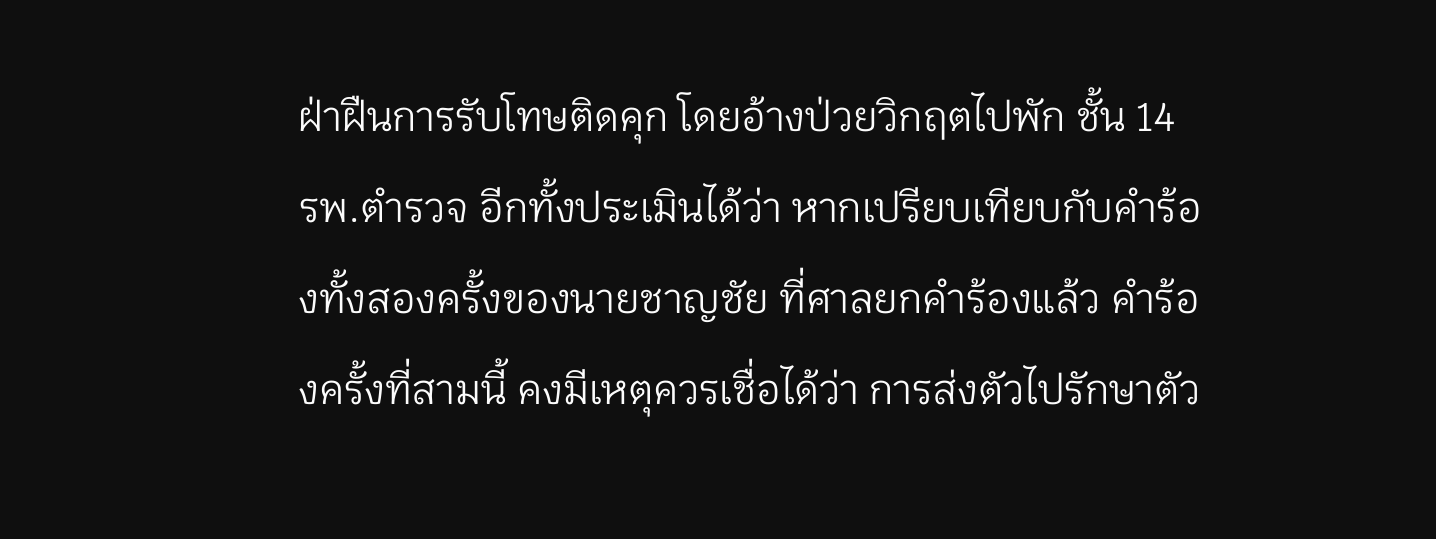ฝ่าฝืนการรับโทษติดคุก โดยอ้างป่วยวิกฤตไปพัก ชั้น 14 รพ.ตำรวจ อีกทั้งประเมินได้ว่า หากเปรียบเทียบกับคำร้องทั้งสองครั้งของนายชาญชัย ที่ศาลยกคำร้องแล้ว คำร้องครั้งที่สามนี้ คงมีเหตุควรเชื่อได้ว่า การส่งตัวไปรักษาตัว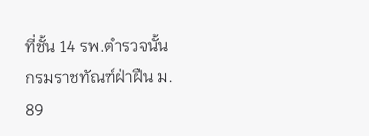ที่ชั้น 14 รพ.ตำรวจนั้น กรมราชทัณฑ์ฝ่าฝืน ม. 89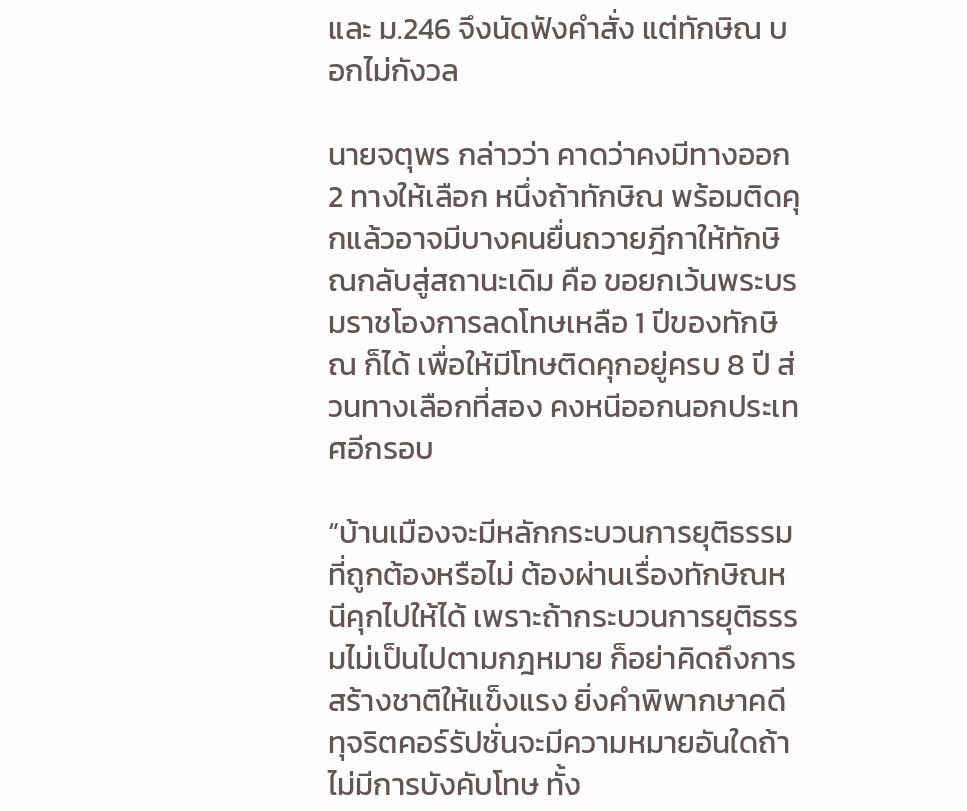และ ม.246 จึงนัดฟังคำสั่ง แต่ทักษิณ บอกไม่กังวล

นายจตุพร กล่าวว่า คาดว่าคงมีทางออก 2 ทางให้เลือก หนึ่งถ้าทักษิณ พร้อมติดคุกแล้วอาจมีบางคนยื่นถวายฎีกาให้ทักษิณกลับสู่สถานะเดิม คือ ขอยกเว้นพระบรมราชโองการลดโทษเหลือ 1 ปีของทักษิณ ก็ได้ เพื่อให้มีโทษติดคุกอยู่ครบ 8 ปี ส่วนทางเลือกที่สอง คงหนีออกนอกประเทศอีกรอบ

“บ้านเมืองจะมีหลักกระบวนการยุติธรรมที่ถูกต้องหรือไม่ ต้องผ่านเรื่องทักษิณหนีคุกไปให้ได้ เพราะถ้ากระบวนการยุติธรรมไม่เป็นไปตามกฎหมาย ก็อย่าคิดถึงการสร้างชาติให้แข็งแรง ยิ่งคำพิพากษาคดีทุจริตคอร์รัปชั่นจะมีความหมายอันใดถ้าไม่มีการบังคับโทษ ทั้ง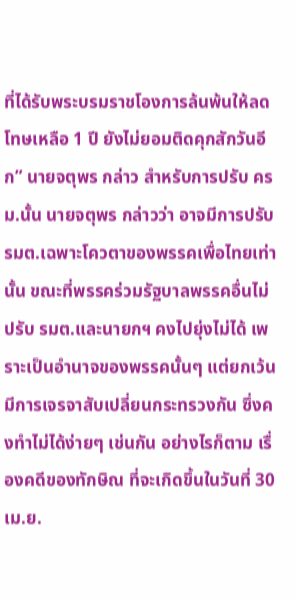ที่ได้รับพระบรมราชโองการล้นพ้นให้ลดโทษเหลือ 1 ปี ยังไม่ยอมติดคุกสักวันอีก” นายจตุพร กล่าว สำหรับการปรับ ครม.นั้น นายจตุพร กล่าวว่า อาจมีการปรับ รมต.เฉพาะโควตาของพรรคเพื่อไทยเท่านั้น ขณะที่พรรคร่วมรัฐบาลพรรคอื่นไม่ปรับ รมต.และนายกฯ คงไปยุ่งไม่ได้ เพราะเป็นอำนาจของพรรคนั้นๆ แต่ยกเว้นมีการเจรจาสับเปลี่ยนกระทรวงกัน ซึ่งคงทำไม่ได้ง่ายๆ เช่นกัน อย่างไรก็ตาม เรื่องคดีของทักษิณ ที่จะเกิดขึ้นในวันที่ 30 เม.ย.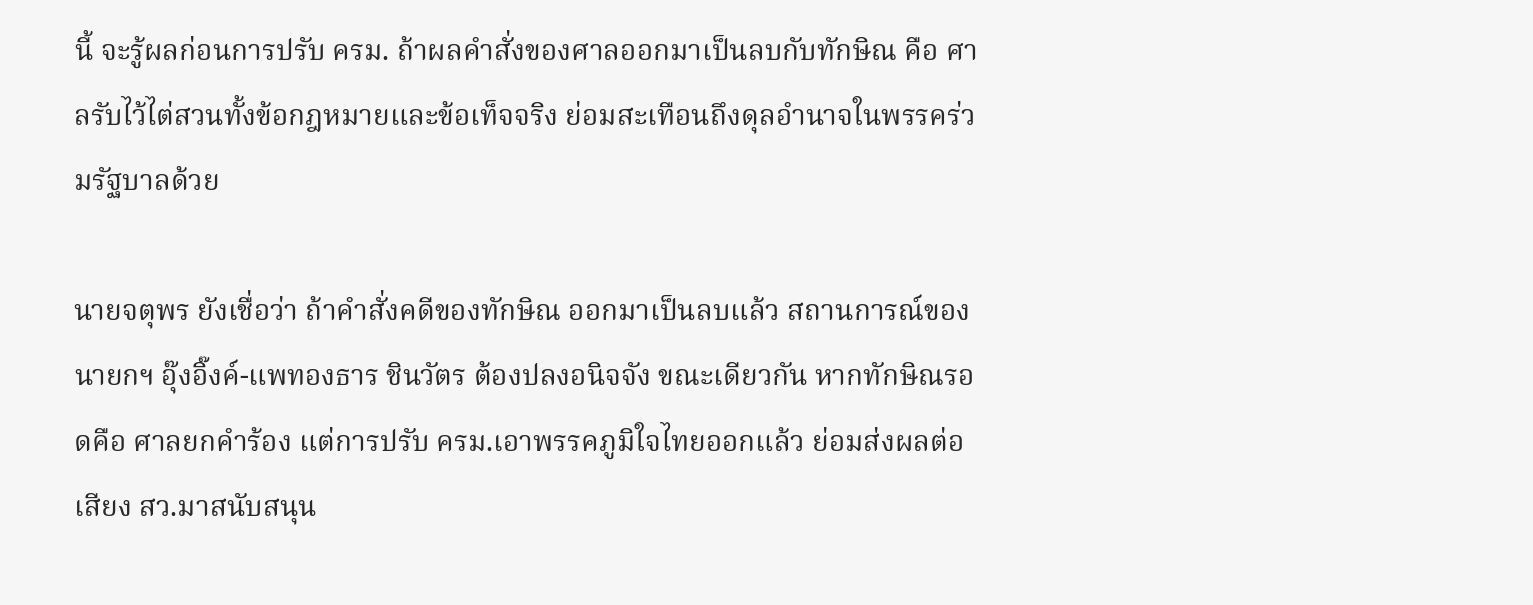นี้ จะรู้ผลก่อนการปรับ ครม. ถ้าผลคำสั่งของศาลออกมาเป็นลบกับทักษิณ คือ ศาลรับไว้ไต่สวนทั้งข้อกฎหมายและข้อเท็จจริง ย่อมสะเทือนถึงดุลอำนาจในพรรคร่วมรัฐบาลด้วย

นายจตุพร ยังเชื่อว่า ถ้าคำสั่งคดีของทักษิณ ออกมาเป็นลบแล้ว สถานการณ์ของนายกฯ อุ๊งอิ๊งค์-แพทองธาร ชินวัตร ต้องปลงอนิจจัง ขณะเดียวกัน หากทักษิณรอดคือ ศาลยกคำร้อง แต่การปรับ ครม.เอาพรรคภูมิใจไทยออกแล้ว ย่อมส่งผลต่อเสียง สว.มาสนับสนุน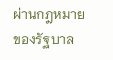ผ่านกฎหมายของรัฐบาล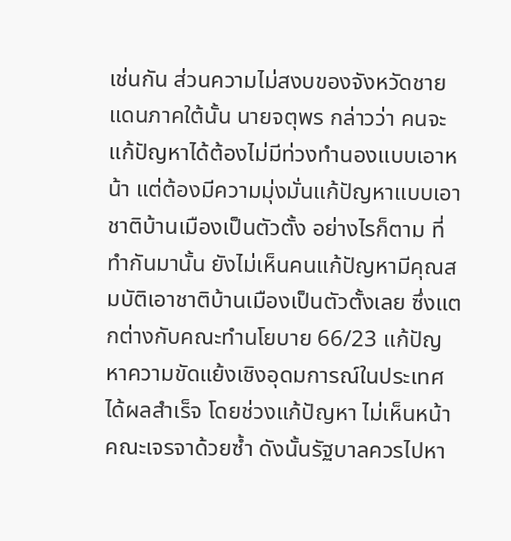เช่นกัน ส่วนความไม่สงบของจังหวัดชายแดนภาคใต้นั้น นายจตุพร กล่าวว่า คนจะแก้ปัญหาได้ต้องไม่มีท่วงทำนองแบบเอาหน้า แต่ต้องมีความมุ่งมั่นแก้ปัญหาแบบเอาชาติบ้านเมืองเป็นตัวตั้ง อย่างไรก็ตาม ที่ทำกันมานั้น ยังไม่เห็นคนแก้ปัญหามีคุณสมบัติเอาชาติบ้านเมืองเป็นตัวตั้งเลย ซึ่งแตกต่างกับคณะทำนโยบาย 66/23 แก้ปัญหาความขัดแย้งเชิงอุดมการณ์ในประเทศได้ผลสำเร็จ โดยช่วงแก้ปัญหา ไม่เห็นหน้าคณะเจรจาด้วยซ้ำ ดังนั้นรัฐบาลควรไปหา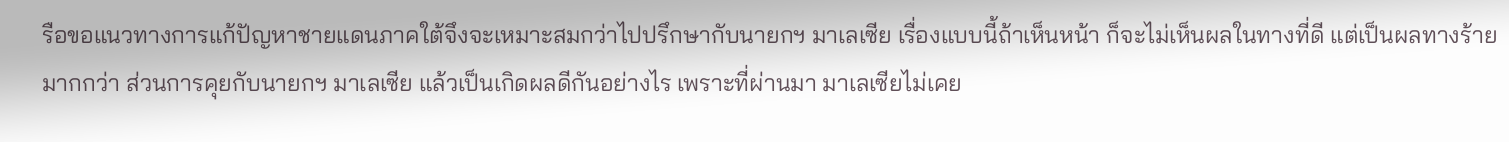รือขอแนวทางการแก้ปัญหาชายแดนภาคใต้จึงจะเหมาะสมกว่าไปปรึกษากับนายกฯ มาเลเซีย เรื่องแบบนี้ถ้าเห็นหน้า ก็จะไม่เห็นผลในทางที่ดี แต่เป็นผลทางร้ายมากกว่า ส่วนการคุยกับนายกฯ มาเลเซีย แล้วเป็นเกิดผลดีกันอย่างไร เพราะที่ผ่านมา มาเลเซียไม่เคย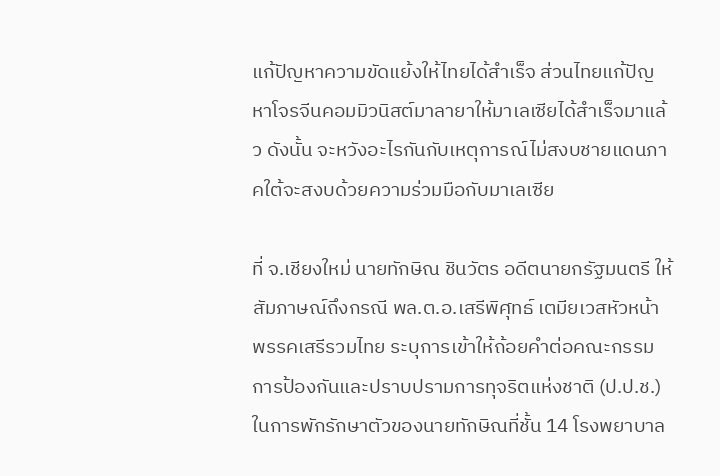แก้ปัญหาความขัดแย้งให้ไทยได้สำเร็จ ส่วนไทยแก้ปัญหาโจรจีนคอมมิวนิสต์มาลายาให้มาเลเซียได้สำเร็จมาแล้ว ดังนั้น จะหวังอะไรกันกับเหตุการณ์ไม่สงบชายแดนภาคใต้จะสงบด้วยความร่วมมือกับมาเลเซีย

ที่ จ.เชียงใหม่ นายทักษิณ ชินวัตร อดีตนายกรัฐมนตรี ให้สัมภาษณ์ถึงกรณี พล.ต.อ.เสรีพิศุทธ์ เตมียเวสหัวหน้าพรรคเสรีรวมไทย ระบุการเข้าให้ถ้อยคำต่อคณะกรรมการป้องกันและปราบปรามการทุจริตแห่งชาติ (ป.ป.ช.) ในการพักรักษาตัวของนายทักษิณที่ชั้น 14 โรงพยาบาล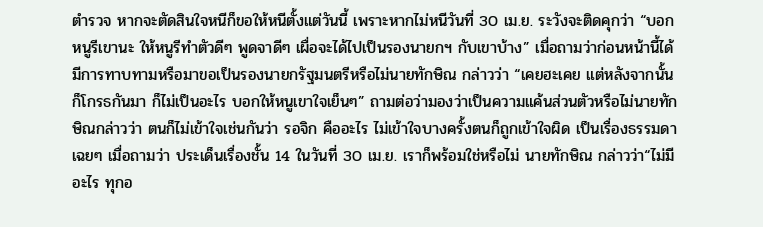ตำรวจ หากจะตัดสินใจหนีก็ขอให้หนีตั้งแต่วันนี้ เพราะหากไม่หนีวันที่ 30 เม.ย. ระวังจะติดคุกว่า “บอกหนูรีเขานะ ให้หนูรีทำตัวดีๆ พูดจาดีๆ เผื่อจะได้ไปเป็นรองนายกฯ กับเขาบ้าง” เมื่อถามว่าก่อนหน้านี้ได้มีการทาบทามหรือมาขอเป็นรองนายกรัฐมนตรีหรือไม่นายทักษิณ กล่าวว่า “เคยฮะเคย แต่หลังจากนั้นก็โกรธกันมา ก็ไม่เป็นอะไร บอกให้หนูเขาใจเย็นๆ” ถามต่อว่ามองว่าเป็นความแค้นส่วนตัวหรือไม่นายทักษิณกล่าวว่า ตนก็ไม่เข้าใจเช่นกันว่า รอจิก คืออะไร ไม่เข้าใจบางครั้งตนก็ถูกเข้าใจผิด เป็นเรื่องธรรมดา เฉยๆ เมื่อถามว่า ประเด็นเรื่องชั้น 14 ในวันที่ 30 เม.ย. เราก็พร้อมใช่หรือไม่ นายทักษิณ กล่าวว่า“ไม่มีอะไร ทุกอ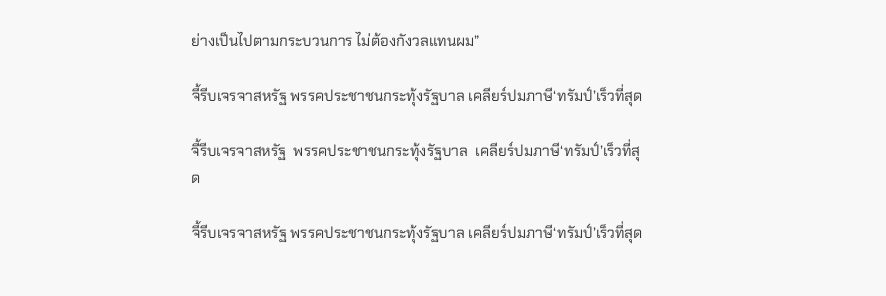ย่างเป็นไปตามกระบวนการ ไม่ต้องกังวลแทนผม”

จี้รีบเจรจาสหรัฐ พรรคประชาชนกระทุ้งรัฐบาล เคลียร์ปมภาษี‘ทรัมป์’เร็วที่สุด

จี้รีบเจรจาสหรัฐ  พรรคประชาชนกระทุ้งรัฐบาล  เคลียร์ปมภาษี‘ทรัมป์’เร็วที่สุด

จี้รีบเจรจาสหรัฐ พรรคประชาชนกระทุ้งรัฐบาล เคลียร์ปมภาษี‘ทรัมป์’เร็วที่สุด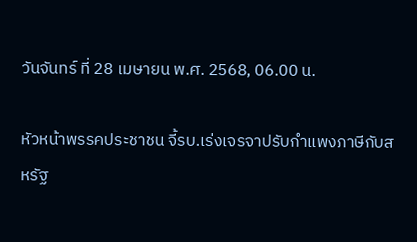วันจันทร์ ที่ 28 เมษายน พ.ศ. 2568, 06.00 น.

หัวหน้าพรรคประชาชน จี้รบ.เร่งเจรจาปรับกำแพงภาษีกับสหรัฐ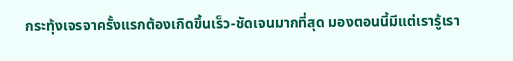กระทุ้งเจรจาครั้งแรกต้องเกิดขึ้นเร็ว-ชัดเจนมากที่สุด มองตอนนี้มีแต่เรารู้เรา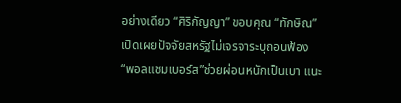อย่างเดียว “ศิริกัญญา” ขอบคุณ “ทักษิณ” เปิดเผยปัจจัยสหรัฐไม่เจรจาระบุถอนฟ้อง “พอลแชมเบอร์ส”ช่วยผ่อนหนักเป็นเบา แนะ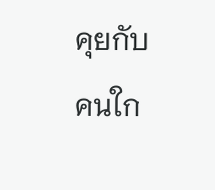คุยกับคนใก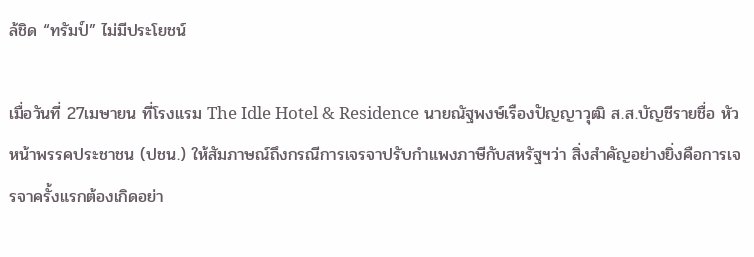ล้ชิด “ทรัมป์” ไม่มีประโยชน์

เมื่อวันที่ 27เมษายน ที่โรงแรม The Idle Hotel & Residence นายณัฐพงษ์เรืองปัญญาวุฒิ ส.ส.บัญชีรายชื่อ หัวหน้าพรรคประชาชน (ปชน.) ให้สัมภาษณ์ถึงกรณีการเจรจาปรับกำแพงภาษีกับสหรัฐฯว่า สิ่งสำคัญอย่างยิ่งคือการเจรจาครั้งแรกต้องเกิดอย่า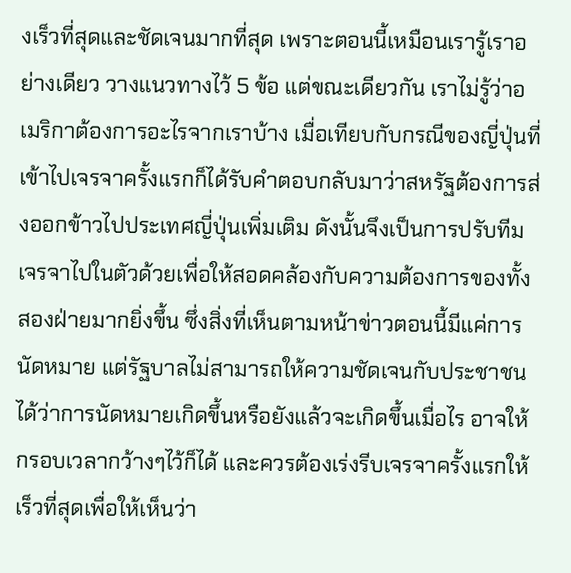งเร็วที่สุดและชัดเจนมากที่สุด เพราะตอนนี้เหมือนเรารู้เราอย่างเดียว วางแนวทางไว้ 5 ข้อ แต่ขณะเดียวกัน เราไม่รู้ว่าอเมริกาต้องการอะไรจากเราบ้าง เมื่อเทียบกับกรณีของญี่ปุ่นที่เข้าไปเจรจาครั้งแรกก็ได้รับคำตอบกลับมาว่าสหรัฐต้องการส่งออกข้าวไปประเทศญี่ปุ่นเพิ่มเติม ดังนั้นจึงเป็นการปรับทีมเจรจาไปในตัวด้วยเพื่อให้สอดคล้องกับความต้องการของทั้งสองฝ่ายมากยิ่งขึ้น ซึ่งสิ่งที่เห็นตามหน้าข่าวตอนนี้มีแค่การนัดหมาย แต่รัฐบาลไม่สามารถให้ความชัดเจนกับประชาชนได้ว่าการนัดหมายเกิดขึ้นหรือยังแล้วจะเกิดขึ้นเมื่อไร อาจให้กรอบเวลากว้างๆไว้ก็ได้ และควรต้องเร่งรีบเจรจาครั้งแรกให้เร็วที่สุดเพื่อให้เห็นว่า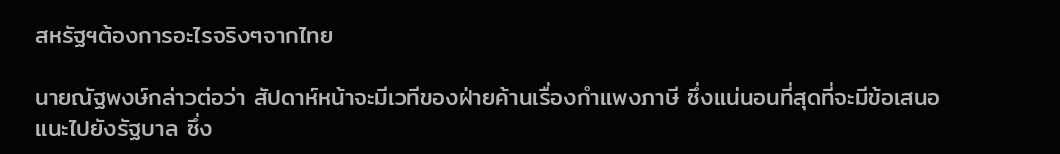สหรัฐฯต้องการอะไรจริงๆจากไทย

นายณัฐพงษ์กล่าวต่อว่า สัปดาห์หน้าจะมีเวทีของฝ่ายค้านเรื่องกำแพงภาษี ซึ่งแน่นอนที่สุดที่จะมีข้อเสนอแนะไปยังรัฐบาล ซึ่ง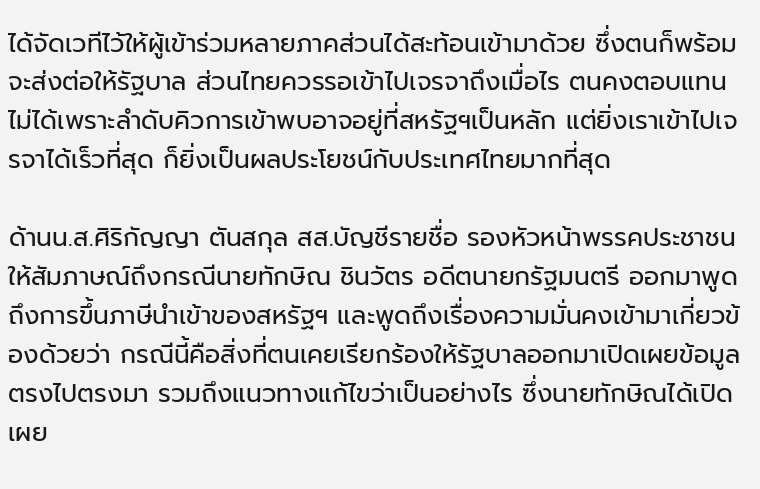ได้จัดเวทีไว้ให้ผู้เข้าร่วมหลายภาคส่วนได้สะท้อนเข้ามาด้วย ซึ่งตนก็พร้อมจะส่งต่อให้รัฐบาล ส่วนไทยควรรอเข้าไปเจรจาถึงเมื่อไร ตนคงตอบแทนไม่ได้เพราะลำดับคิวการเข้าพบอาจอยู่ที่สหรัฐฯเป็นหลัก แต่ยิ่งเราเข้าไปเจรจาได้เร็วที่สุด ก็ยิ่งเป็นผลประโยชน์กับประเทศไทยมากที่สุด

ด้านน.ส.ศิริกัญญา ตันสกุล สส.บัญชีรายชื่อ รองหัวหน้าพรรคประชาชน ให้สัมภาษณ์ถึงกรณีนายทักษิณ ชินวัตร อดีตนายกรัฐมนตรี ออกมาพูดถึงการขึ้นภาษีนำเข้าของสหรัฐฯ และพูดถึงเรื่องความมั่นคงเข้ามาเกี่ยวข้องด้วยว่า กรณีนี้คือสิ่งที่ตนเคยเรียกร้องให้รัฐบาลออกมาเปิดเผยข้อมูลตรงไปตรงมา รวมถึงแนวทางแก้ไขว่าเป็นอย่างไร ซึ่งนายทักษิณได้เปิดเผย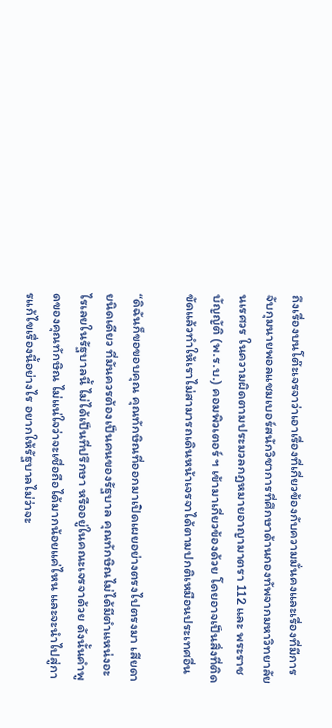ถึงเรื่องบนโต๊ะเจรจาว่าเอาเรื่องที่เกี่ยวข้องกับความมั่นคงและเรื่องที่มีการจับกุมนายพอลแชมเบอร์สนักวิชาการที่ศึกษาด้านกองทัพจากมหาวิทยาลัยนเรศวร ในความผิดตามประมวลกฎหมายอาญามาตรา 112 และ พระราชบัญญัติ (พ.ร.บ.) คอมพิวเตอร์ ฯ เข้ามาเกี่ยวข้องด้วย โดยอาจเป็นสิ่งที่ติดขัดแล้วทำให้เราไม่สามารถเดินหน้าเจรจาได้ตามปกติเหมือนประเทศอื่น

“ดิฉันก็ขอขอบคุณ คุณทักษิณที่ออกมาเปิดเผยอย่างตรงไปตรงมา เสียดายนิดเดียว ที่มันควรต้องเป็นคนของรัฐบาล คุณทักษิณไม่ได้มีตำแหน่งอะไรเลยในรัฐบาลนี้ ไม่ได้เป็นที่ปรึกษา หรืออยู่ในคณะเจรจาด้วย ดังนั้นคำพูดของคุณทักษิณ ไม่แน่ใจว่าจะเชื่อถือได้มากน้อยแค่ไหน และจะนำไปสู่การแก้ไขเรื่องนี้อย่างไร อยากให้รัฐบาลไม่ว่าจะ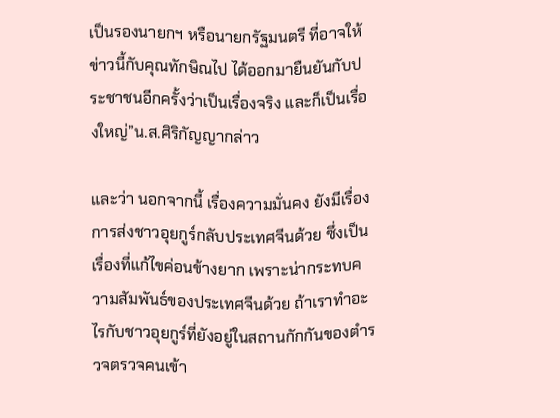เป็นรองนายกฯ หรือนายกรัฐมนตรี ที่อาจให้ข่าวนี้กับคุณทักษิณไป ได้ออกมายืนยันกับประชาชนอีกครั้งว่าเป็นเรื่องจริง และก็เป็นเรื่องใหญ่”น.ส.ศิริกัญญากล่าว

และว่า นอกจากนี้ เรื่องความมั่นคง ยังมีเรื่องการส่งชาวอุยกูร์กลับประเทศจีนด้วย ซึ่งเป็นเรื่องที่แก้ไขค่อนข้างยาก เพราะน่ากระทบความสัมพันธ์ของประเทศจีนด้วย ถ้าเราทำอะไรกับชาวอุยกูร์ที่ยังอยู่ในสถานกักกันของตำรวจตรวจคนเข้า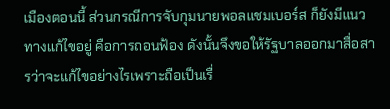เมืองตอนนี้ ส่วนกรณีการจับกุมนายพอลแชมเบอร์ส ก็ยังมีแนวทางแก้ไขอยู่ คือการถอนฟ้อง ดังนั้นจึงขอให้รัฐบาลออกมาสื่อสารว่าจะแก้ไขอย่างไรเพราะถือเป็นเรื่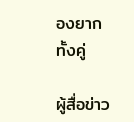องยากทั้งคู่

ผู้สื่อข่าว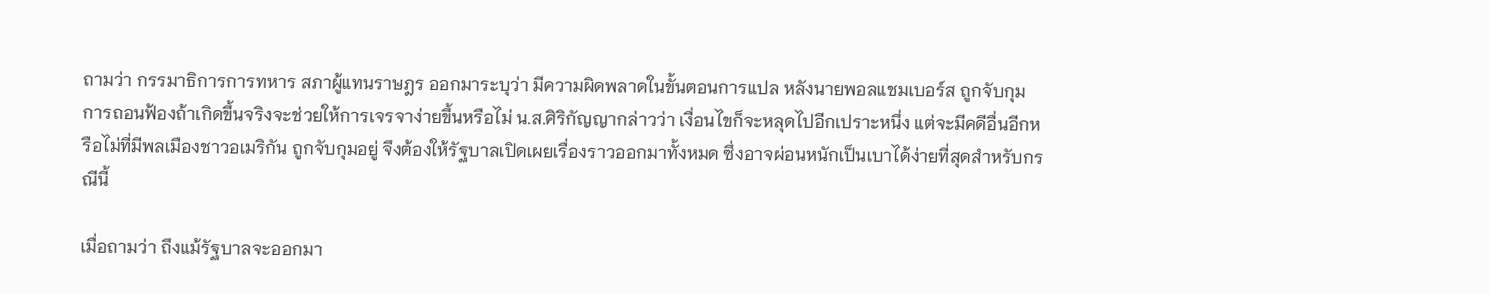ถามว่า กรรมาธิการการทหาร สภาผู้แทนราษฎร ออกมาระบุว่า มีความผิดพลาดในขั้นตอนการแปล หลังนายพอลแชมเบอร์ส ถูกจับกุม การถอนฟ้องถ้าเกิดขึ้นจริงจะช่วยให้การเจรจาง่ายขึ้นหรือไม่ น.ส.ศิริกัญญากล่าวว่า เงื่อนไขก็จะหลุดไปอีกเปราะหนึ่ง แต่จะมีคดีอื่นอีกหรือไม่ที่มีพลเมืองชาวอเมริกัน ถูกจับกุมอยู่ จึงต้องให้รัฐบาลเปิดเผยเรื่องราวออกมาทั้งหมด ซึ่งอาจผ่อนหนักเป็นเบาได้ง่ายที่สุดสำหรับกรณีนี้

เมื่อถามว่า ถึงแม้รัฐบาลจะออกมา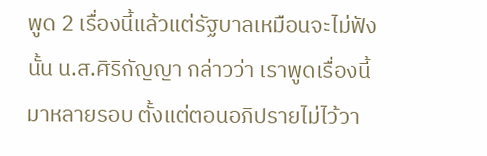พูด 2 เรื่องนี้แล้วแต่รัฐบาลเหมือนจะไม่ฟังนั้น น.ส.ศิริกัญญา กล่าวว่า เราพูดเรื่องนี้มาหลายรอบ ตั้งแต่ตอนอภิปรายไม่ไว้วา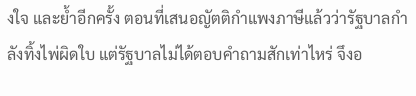งใจ และย้ำอีกครั้ง ตอนที่เสนอญัตติกำแพงภาษีแล้วว่ารัฐบาลกำลังทิ้งไพ่ผิดใบ แต่รัฐบาลไม่ได้ตอบคำถามสักเท่าไหร่ จึงอ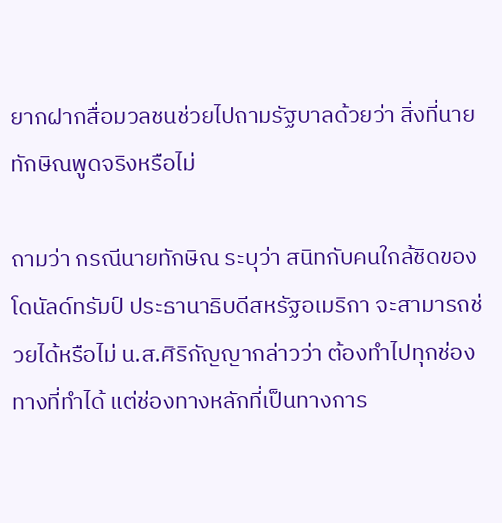ยากฝากสื่อมวลชนช่วยไปถามรัฐบาลด้วยว่า สิ่งที่นายทักษิณพูดจริงหรือไม่

ถามว่า กรณีนายทักษิณ ระบุว่า สนิทกับคนใกล้ชิดของ โดนัลด์ทรัมป์ ประธานาธิบดีสหรัฐอเมริกา จะสามารถช่วยได้หรือไม่ น.ส.ศิริกัญญากล่าวว่า ต้องทำไปทุกช่องทางที่ทำได้ แต่ช่องทางหลักที่เป็นทางการ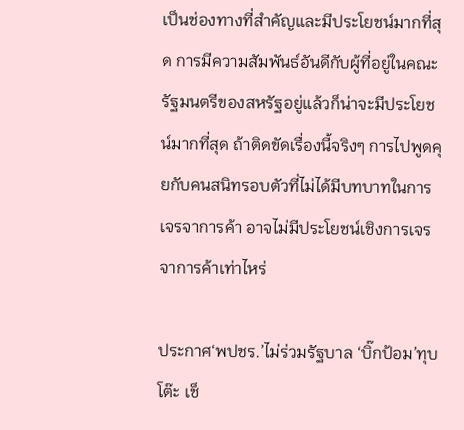เป็นช่องทางที่สำคัญและมีประโยชน์มากที่สุด การมีความสัมพันธ์อันดีกับผู้ที่อยู่ในคณะรัฐมนตรีของสหรัฐอยู่แล้วก็น่าจะมีประโยชน์มากที่สุด ถ้าติดขัดเรื่องนี้จริงๆ การไปพูดคุยกับคนสนิทรอบตัวที่ไม่ได้มีบทบาทในการเจรจาการค้า อาจไม่มีประโยชน์เชิงการเจรจาการค้าเท่าไหร่

ประกาศ‘พปชร.’ไม่ร่วมรัฐบาล ‘บิ๊กป้อม’ทุบโต๊ะ เช็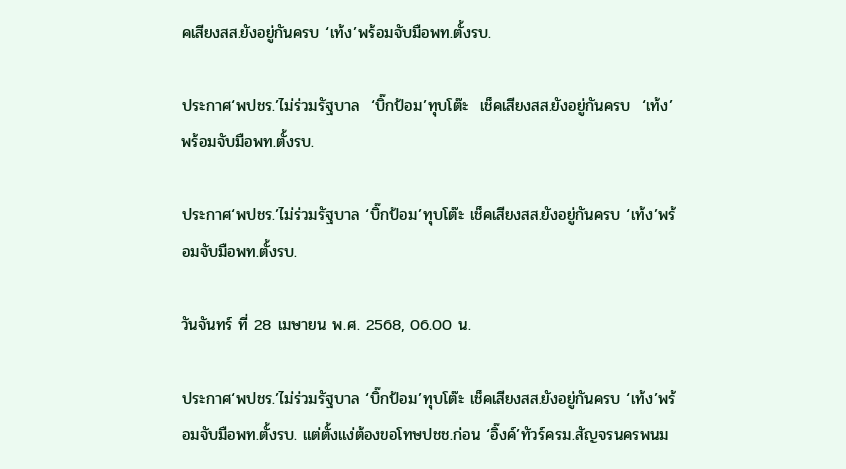คเสียงสส.ยังอยู่กันครบ ‘เท้ง’พร้อมจับมือพท.ตั้งรบ.

ประกาศ‘พปชร.’ไม่ร่วมรัฐบาล  ‘บิ๊กป้อม’ทุบโต๊ะ  เช็คเสียงสส.ยังอยู่กันครบ  ‘เท้ง’พร้อมจับมือพท.ตั้งรบ.

ประกาศ‘พปชร.’ไม่ร่วมรัฐบาล ‘บิ๊กป้อม’ทุบโต๊ะ เช็คเสียงสส.ยังอยู่กันครบ ‘เท้ง’พร้อมจับมือพท.ตั้งรบ.

วันจันทร์ ที่ 28 เมษายน พ.ศ. 2568, 06.00 น.

ประกาศ‘พปชร.’ไม่ร่วมรัฐบาล ‘บิ๊กป้อม’ทุบโต๊ะ เช็คเสียงสส.ยังอยู่กันครบ ‘เท้ง’พร้อมจับมือพท.ตั้งรบ. แต่ตั้งแง่ต้องขอโทษปชช.ก่อน ‘อิ๊งค์’ทัวร์ครม.สัญจรนครพนม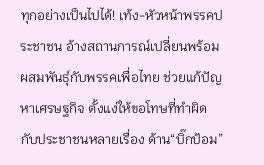ทุกอย่างเป็นไปได้! เท้ง-หัวหน้าพรรคประชาชน อ้างสถานการณ์เปลี่ยนพร้อมผสมพันธ์ุกับพรรคเพื่อไทย ช่วยแก้ปัญหาเศรษฐกิจ ตั้งแง่ให้ขอโทษที่ทำผิดกับประชาชนหลายเรื่อง ด้าน“บิ๊กป้อม”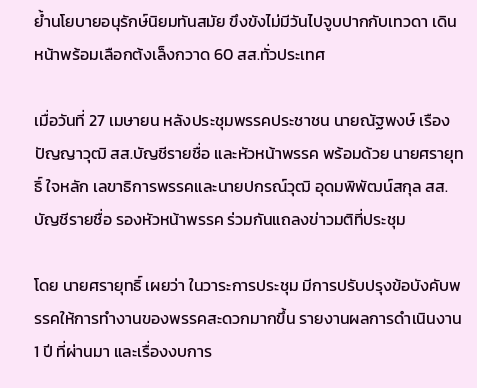ย้ำนโยบายอนุรักษ์นิยมทันสมัย ขึงขังไม่มีวันไปจูบปากกับเทวดา เดินหน้าพร้อมเลือกต้งเล็งกวาด 60 สส.ทั่วประเทศ

เมื่อวันที่ 27 เมษายน หลังประชุมพรรคประชาชน นายณัฐพงษ์ เรืองปัญญาวุฒิ สส.บัญชีรายชื่อ และหัวหน้าพรรค พร้อมด้วย นายศรายุทธิ์ ใจหลัก เลขาธิการพรรคและนายปกรณ์วุฒิ อุดมพิพัฒน์สกุล สส.บัญชีรายชื่อ รองหัวหน้าพรรค ร่วมกันแถลงข่าวมติที่ประชุม

โดย นายศรายุทธิ์ เผยว่า ในวาระการประชุม มีการปรับปรุงข้อบังคับพรรคให้การทำงานของพรรคสะดวกมากขึ้น รายงานผลการดำเนินงาน 1 ปี ที่ผ่านมา และเรื่องงบการ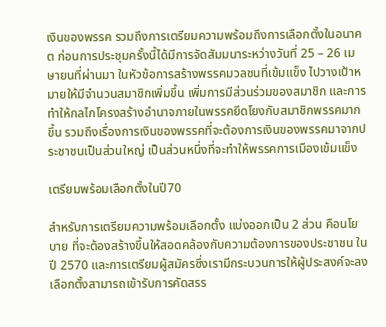เงินของพรรค รวมถึงการเตรียมความพร้อมถึงการเลือกตั้งในอนาคต ก่อนการประชุมครั้งนี้ได้มีการจัดสัมมนาระหว่างวันที่ 25 – 26 เมษายนที่ผ่านมา ในหัวข้อการสร้างพรรคมวลชนที่เข้มแข็ง ไปวางเป้าหมายให้มีจำนวนสมาชิกเพิ่มขึ้น เพิ่มการมีส่วนร่วมของสมาชิก และการทำให้กลไกโครงสร้างอำนาจภายในพรรคยึดโยงกับสมาชิกพรรคมากขึ้น รวมถึงเรื่องการเงินของพรรคที่จะต้องการเงินของพรรคมาจากประชาชนเป็นส่วนใหญ่ เป็นส่วนหนึ่งที่จะทำให้พรรคการเมืองเข้มแข็ง

เตรียมพร้อมเลือกตั้งในปี70

สำหรับการเตรียมความพร้อมเลือกตั้ง แบ่งออกเป็น 2 ส่วน คือนโยบาย ที่จะต้องสร้างขึ้นให้สอดคล้องกับความต้องการของประชาชน ในปี 2570 และการเตรียมผู้สมัครซึ่งเรามีกระบวนการให้ผู้ประสงค์จะลงเลือกตั้งสามารถเข้ารับการคัดสรร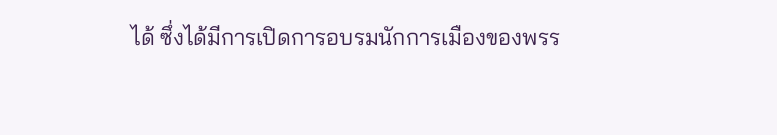ได้ ซึ่งได้มีการเปิดการอบรมนักการเมืองของพรร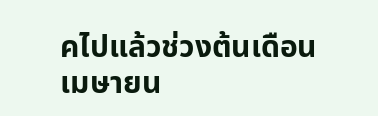คไปแล้วช่วงต้นเดือนเมษายน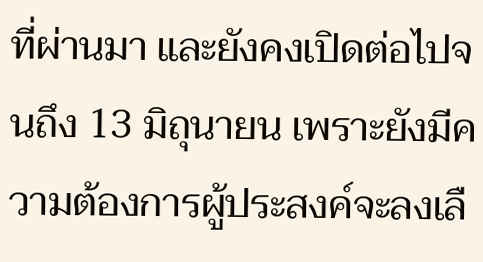ที่ผ่านมา และยังคงเปิดต่อไปจนถึง 13 มิถุนายน เพราะยังมีความต้องการผู้ประสงค์จะลงเลื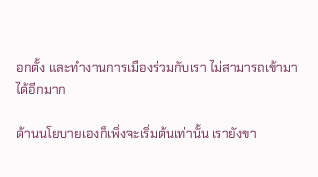อกตั้ง และทำงานการเมืองร่วมกับเรา ไม่สามารถเข้ามาได้อีกมาก

ด้านนโยบายเองก็เพิ่งจะเริ่มต้นเท่านั้น เรายังขา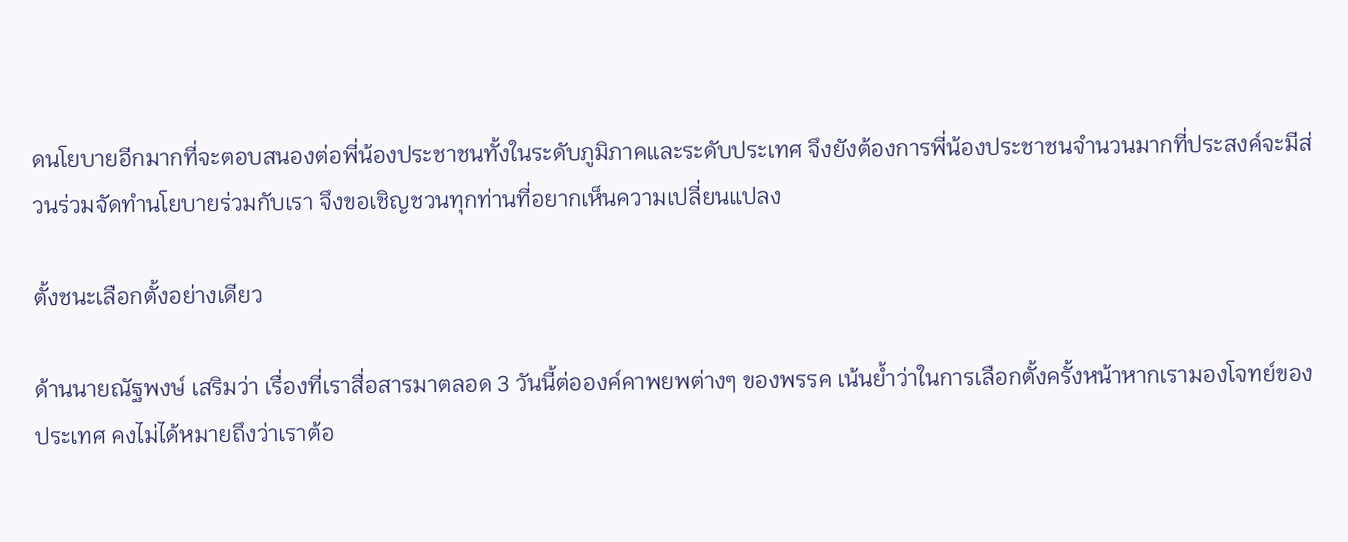ดนโยบายอีกมากที่จะตอบสนองต่อพี่น้องประชาชนทั้งในระดับภูมิภาคและระดับประเทศ จึงยังต้องการพี่น้องประชาชนจำนวนมากที่ประสงค์จะมีส่วนร่วมจัดทำนโยบายร่วมกับเรา จึงขอเชิญชวนทุกท่านที่อยากเห็นความเปลี่ยนแปลง

ตั้งชนะเลือกตั้งอย่างเดียว

ด้านนายณัฐพงษ์ เสริมว่า เรื่องที่เราสื่อสารมาตลอด 3 วันนี้ต่อองค์คาพยพต่างๆ ของพรรค เน้นย้ำว่าในการเลือกตั้งครั้งหน้าหากเรามองโจทย์ของประเทศ คงไม่ได้หมายถึงว่าเราต้อ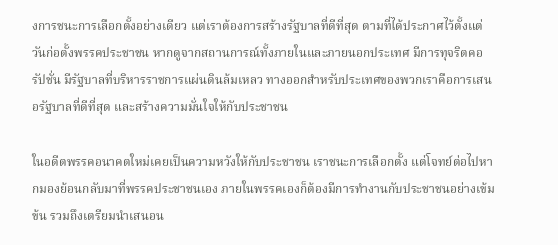งการชนะการเลือกตั้งอย่างเดียว แต่เราต้องการสร้างรัฐบาลที่ดีที่สุด ตามที่ได้ประกาศไว้ตั้งแต่วันก่อตั้งพรรคประชาชน หากดูจากสถานการณ์ทั้งภายในและภายนอกประเทศ มีการทุจริตคอรัปชั่น มีรัฐบาลที่บริหารราชการแผ่นดินล้มเหลว ทางออกสำหรับประเทศของพวกเราคือการเสนอรัฐบาลที่ดีที่สุด และสร้างความมั่นใจให้กับประชาชน

ในอดีตพรรคอนาคตใหม่เคยเป็นความหวังให้กับประชาชน เราชนะการเลือกตั้ง แต่โจทย์ต่อไปหากมองย้อนกลับมาที่พรรคประชาชนเอง ภายในพรรคเองก็ต้องมีการทำงานกับประชาชนอย่างเข้มข้น รวมถึงเตรียมนำเสนอน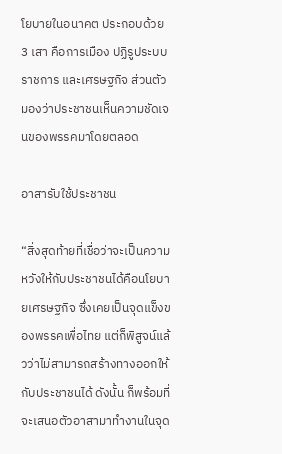โยบายในอนาคต ประกอบด้วย 3 เสา คือการเมือง ปฏิรูประบบราชการ และเศรษฐกิจ ส่วนตัวมองว่าประชาชนเห็นความชัดเจนของพรรคมาโดยตลอด

อาสารับใช้ประชาชน

“สิ่งสุดท้ายที่เชื่อว่าจะเป็นความหวังให้กับประชาชนได้คือนโยบายเศรษฐกิจ ซึ่งเคยเป็นจุดแข็งของพรรคเพื่อไทย แต่ก็พิสูจน์แล้วว่าไม่สามารถสร้างทางออกให้กับประชาชนได้ ดังนั้น ก็พร้อมที่จะเสนอตัวอาสามาทำงานในจุด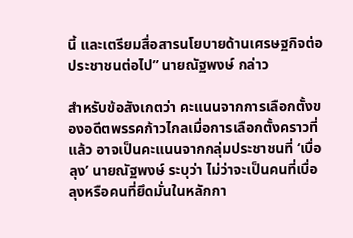นี้ และเตรียมสื่อสารนโยบายด้านเศรษฐกิจต่อประชาชนต่อไป” นายณัฐพงษ์ กล่าว

สำหรับข้อสังเกตว่า คะแนนจากการเลือกตั้งของอดีตพรรคก้าวไกลเมื่อการเลือกตั้งคราวที่แล้ว อาจเป็นคะแนนจากกลุ่มประชาชนที่ ‘เบื่อลุง’ นายณัฐพงษ์ ระบุว่า ไม่ว่าจะเป็นคนที่เบื่อลุงหรือคนที่ยึดมั่นในหลักกา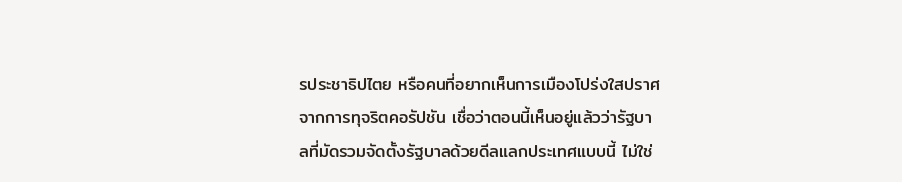รประชาธิปไตย หรือคนที่อยากเห็นการเมืองโปร่งใสปราศจากการทุจริตคอรัปชัน เชื่อว่าตอนนี้เห็นอยู่แล้วว่ารัฐบาลที่มัดรวมจัดตั้งรัฐบาลด้วยดีลแลกประเทศแบบนี้ ไม่ใช่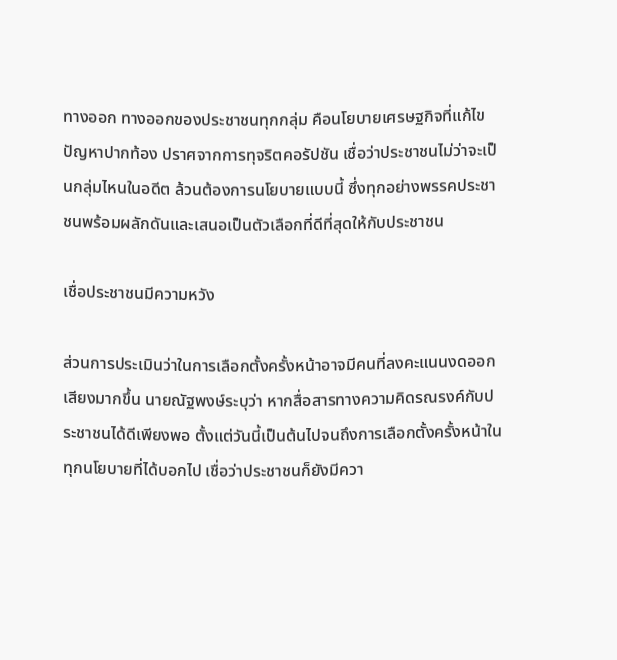ทางออก ทางออกของประชาชนทุกกลุ่ม คือนโยบายเศรษฐกิจที่แก้ไขปัญหาปากท้อง ปราศจากการทุจริตคอรัปชัน เชื่อว่าประชาชนไม่ว่าจะเป็นกลุ่มไหนในอดีต ล้วนต้องการนโยบายแบบนี้ ซึ่งทุกอย่างพรรคประชาชนพร้อมผลักดันและเสนอเป็นตัวเลือกที่ดีที่สุดให้กับประชาชน

เชื่อประชาชนมีความหวัง

ส่วนการประเมินว่าในการเลือกตั้งครั้งหน้าอาจมีคนที่ลงคะแนนงดออกเสียงมากขึ้น นายณัฐพงษ์ระบุว่า หากสื่อสารทางความคิดรณรงค์กับประชาชนได้ดีเพียงพอ ตั้งแต่วันนี้เป็นต้นไปจนถึงการเลือกตั้งครั้งหน้าในทุกนโยบายที่ได้บอกไป เชื่อว่าประชาชนก็ยังมีควา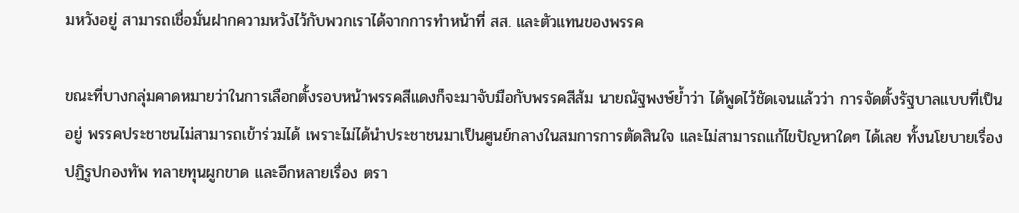มหวังอยู่ สามารถเชื่อมั่นฝากความหวังไว้กับพวกเราได้จากการทำหน้าที่ สส. และตัวแทนของพรรค

ขณะที่บางกลุ่มคาดหมายว่าในการเลือกตั้งรอบหน้าพรรคสีแดงก็จะมาจับมือกับพรรคสีส้ม นายณัฐพงษ์ย้ำว่า ได้พูดไว้ชัดเจนแล้วว่า การจัดตั้งรัฐบาลแบบที่เป็นอยู่ พรรคประชาชนไม่สามารถเข้าร่วมได้ เพราะไม่ได้นำประชาชนมาเป็นศูนย์กลางในสมการการตัดสินใจ และไม่สามารถแก้ไขปัญหาใดๆ ได้เลย ทั้งนโยบายเรื่องปฏิรูปกองทัพ ทลายทุนผูกขาด และอีกหลายเรื่อง ตรา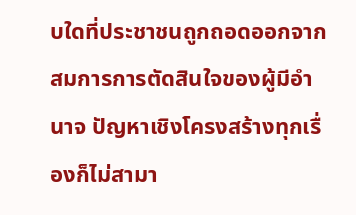บใดที่ประชาชนถูกถอดออกจากสมการการตัดสินใจของผู้มีอำนาจ ปัญหาเชิงโครงสร้างทุกเรื่องก็ไม่สามา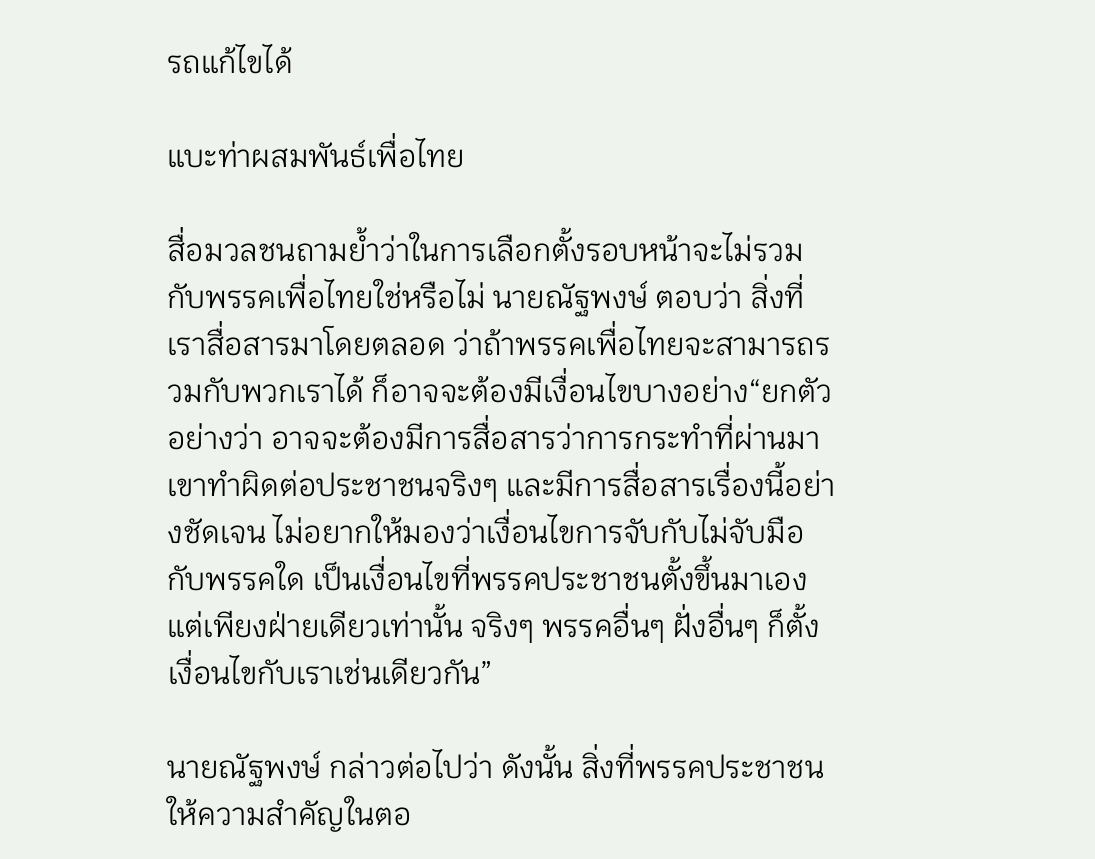รถแก้ไขได้

แบะท่าผสมพันธ์เพื่อไทย

สื่อมวลชนถามย้ำว่าในการเลือกตั้งรอบหน้าจะไม่รวมกับพรรคเพื่อไทยใช่หรือไม่ นายณัฐพงษ์ ตอบว่า สิ่งที่เราสื่อสารมาโดยตลอด ว่าถ้าพรรคเพื่อไทยจะสามารถรวมกับพวกเราได้ ก็อาจจะต้องมีเงื่อนไขบางอย่าง“ยกตัวอย่างว่า อาจจะต้องมีการสื่อสารว่าการกระทำที่ผ่านมา เขาทำผิดต่อประชาชนจริงๆ และมีการสื่อสารเรื่องนี้อย่างชัดเจน ไม่อยากให้มองว่าเงื่อนไขการจับกับไม่จับมือกับพรรคใด เป็นเงื่อนไขที่พรรคประชาชนตั้งขึ้นมาเองแต่เพียงฝ่ายเดียวเท่านั้น จริงๆ พรรคอื่นๆ ฝั่งอื่นๆ ก็ตั้งเงื่อนไขกับเราเช่นเดียวกัน”

นายณัฐพงษ์ กล่าวต่อไปว่า ดังนั้น สิ่งที่พรรคประชาชนให้ความสำคัญในตอ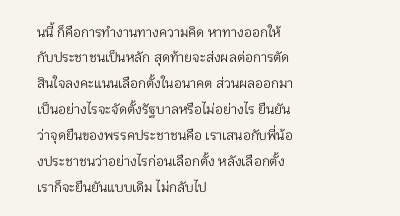นนี้ ก็คือการทำงานทางความคิด หาทางออกให้กับประชาชนเป็นหลัก สุดท้ายจะส่งผลต่อการตัดสินใจลงคะแนนเลือกตั้งในอนาคต ส่วนผลออกมาเป็นอย่างไรจะจัดตั้งรัฐบาลหรือไม่อย่างไร ยืนยันว่าจุดยืนของพรรคประชาชนคือ เราเสนอกับพี่น้องประชาชนว่าอย่างไรก่อนเลือกตั้ง หลังเลือกตั้งเราก็จะยืนยันแบบเดิม ไม่กลับไป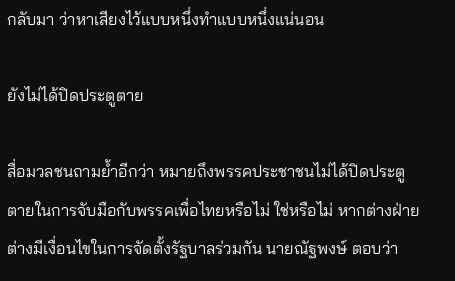กลับมา ว่าหาเสียงไว้แบบหนึ่งทำแบบหนึ่งแน่นอน

ยังไม่ได้ปิดประตูตาย

สื่อมวลชนถามย้ำอีกว่า หมายถึงพรรคประชาชนไม่ได้ปิดประตูตายในการจับมือกับพรรคเพื่อไทยหรือไม่ ใช่หรือไม่ หากต่างฝ่ายต่างมีเงื่อนไขในการจัดตั้งรัฐบาลร่วมกัน นายณัฐพงษ์ ตอบว่า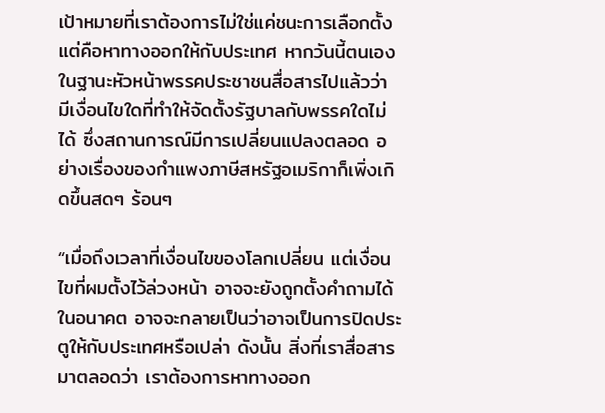เป้าหมายที่เราต้องการไม่ใช่แค่ชนะการเลือกตั้ง แต่คือหาทางออกให้กับประเทศ หากวันนี้ตนเองในฐานะหัวหน้าพรรคประชาชนสื่อสารไปแล้วว่า มีเงื่อนไขใดที่ทำให้จัดตั้งรัฐบาลกับพรรคใดไม่ได้ ซึ่งสถานการณ์มีการเปลี่ยนแปลงตลอด อย่างเรื่องของกำแพงภาษีสหรัฐอเมริกาก็เพิ่งเกิดขึ้นสดๆ ร้อนๆ

“เมื่อถึงเวลาที่เงื่อนไขของโลกเปลี่ยน แต่เงื่อนไขที่ผมตั้งไว้ล่วงหน้า อาจจะยังถูกตั้งคำถามได้ในอนาคต อาจจะกลายเป็นว่าอาจเป็นการปิดประตูให้กับประเทศหรือเปล่า ดังนั้น สิ่งที่เราสื่อสารมาตลอดว่า เราต้องการหาทางออก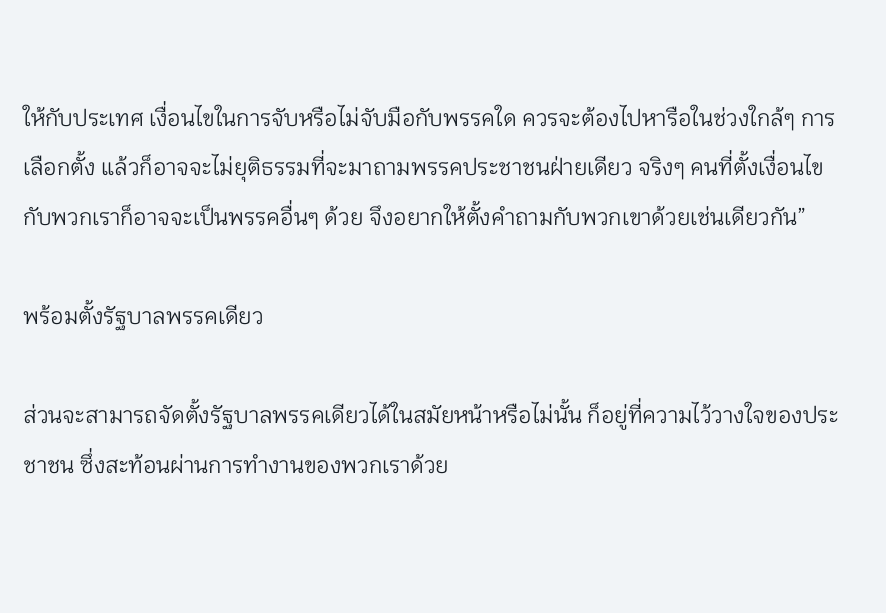ให้กับประเทศ เงื่อนไขในการจับหรือไม่จับมือกับพรรคใด ควรจะต้องไปหารือในช่วงใกล้ๆ การเลือกตั้ง แล้วก็อาจจะไม่ยุติธรรมที่จะมาถามพรรคประชาชนฝ่ายเดียว จริงๆ คนที่ตั้งเงื่อนไขกับพวกเราก็อาจจะเป็นพรรคอื่นๆ ด้วย จึงอยากให้ตั้งคำถามกับพวกเขาด้วยเช่นเดียวกัน”

พร้อมตั้งรัฐบาลพรรคเดียว

ส่วนจะสามารถจัดตั้งรัฐบาลพรรคเดียวได้ในสมัยหน้าหรือไม่นั้น ก็อยู่ที่ความไว้วางใจของประชาชน ซึ่งสะท้อนผ่านการทำงานของพวกเราด้วย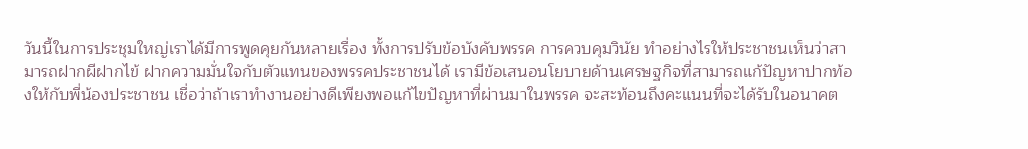วันนี้ในการประชุมใหญ่เราได้มีการพูดคุยกันหลายเรื่อง ทั้งการปรับข้อบังคับพรรค การควบคุมวินัย ทำอย่างไรให้ประชาชนเห็นว่าสามารถฝากผีฝากไข้ ฝากความมั่นใจกับตัวแทนของพรรคประชาชนได้ เรามีข้อเสนอนโยบายด้านเศรษฐกิจที่สามารถแก้ปัญหาปากท้องให้กับพี่น้องประชาชน เชื่อว่าถ้าเราทำงานอย่างดีเพียงพอแก้ไขปัญหาที่ผ่านมาในพรรค จะสะท้อนถึงคะแนนที่จะได้รับในอนาคต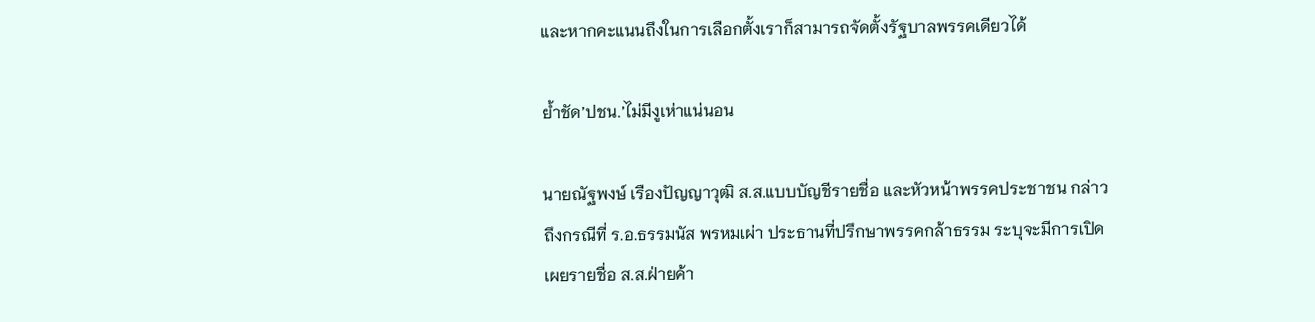และหากคะแนนถึงในการเลือกตั้งเราก็สามารถจัดตั้งรัฐบาลพรรคเดียวได้

ย้ำชัด’ปชน.’ไม่มีงูเห่าแน่นอน

นายณัฐพงษ์ เรืองปัญญาวุฒิ ส.ส.แบบบัญชีรายชื่อ และหัวหน้าพรรคประชาชน กล่าวถึงกรณีที่ ร.อ.ธรรมนัส พรหมเผ่า ประธานที่ปรึกษาพรรคกล้าธรรม ระบุจะมีการเปิดเผยรายชื่อ ส.ส.ฝ่ายค้า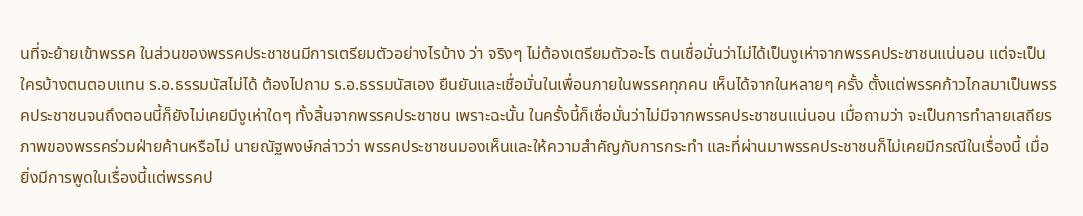นที่จะย้ายเข้าพรรค ในส่วนของพรรคประชาชนมีการเตรียมตัวอย่างไรบ้าง ว่า จริงๆ ไม่ต้องเตรียมตัวอะไร ตนเชื่อมั่นว่าไม่ได้เป็นงูเห่าจากพรรคประชาชนแน่นอน แต่จะเป็นใครบ้างตนตอบแทน ร.อ.ธรรมนัสไม่ได้ ต้องไปถาม ร.อ.ธรรมนัสเอง ยืนยันและเชื่อมั่นในเพื่อนภายในพรรคทุกคน เห็นได้จากในหลายๆ ครั้ง ตั้งแต่พรรคก้าวไกลมาเป็นพรรคประชาชนจนถึงตอนนี้ก็ยังไม่เคยมีงูเห่าใดๆ ทั้งสิ้นจากพรรคประชาชน เพราะฉะนั้น ในครั้งนี้ก็เชื่อมั่นว่าไม่มีจากพรรคประชาชนแน่นอน เมื่อถามว่า จะเป็นการทำลายเสถียรภาพของพรรคร่วมฝ่ายค้านหรือไม่ นายณัฐพงษ์กล่าวว่า พรรคประชาชนมองเห็นและให้ความสำคัญกับการกระทำ และที่ผ่านมาพรรคประชาชนก็ไม่เคยมีกรณีในเรื่องนี้ เมื่อยิ่งมีการพูดในเรื่องนี้แต่พรรคป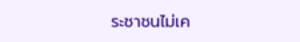ระชาชนไม่เค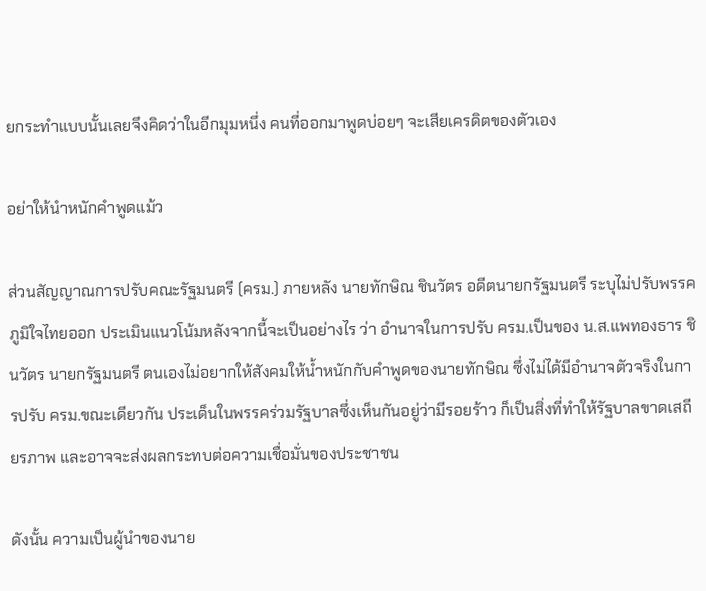ยกระทำแบบนั้นเลยจึงคิดว่าในอีกมุมหนึ่ง คนที่ออกมาพูดบ่อยๆ จะเสียเครดิตของตัวเอง

อย่าให้นำหนักคำพูดแม้ว

ส่วนสัญญาณการปรับคณะรัฐมนตรี (ครม.) ภายหลัง นายทักษิณ ชินวัตร อดีตนายกรัฐมนตรี ระบุไม่ปรับพรรคภูมิใจไทยออก ประเมินแนวโน้มหลังจากนี้จะเป็นอย่างไร ว่า อำนาจในการปรับ ครม.เป็นของ น.ส.แพทองธาร ชินวัตร นายกรัฐมนตรี ตนเองไม่อยากให้สังคมให้น้ำหนักกับคำพูดของนายทักษิณ ซึ่งไม่ได้มีอำนาจตัวจริงในการปรับ ครม.ขณะเดียวกัน ประเด็นในพรรคร่วมรัฐบาลซึ่งเห็นกันอยู่ว่ามีรอยร้าว ก็เป็นสิ่งที่ทำให้รัฐบาลขาดเสถียรภาพ และอาจจะส่งผลกระทบต่อความเชื่อมั่นของประชาชน

ดังนั้น ความเป็นผู้นำของนาย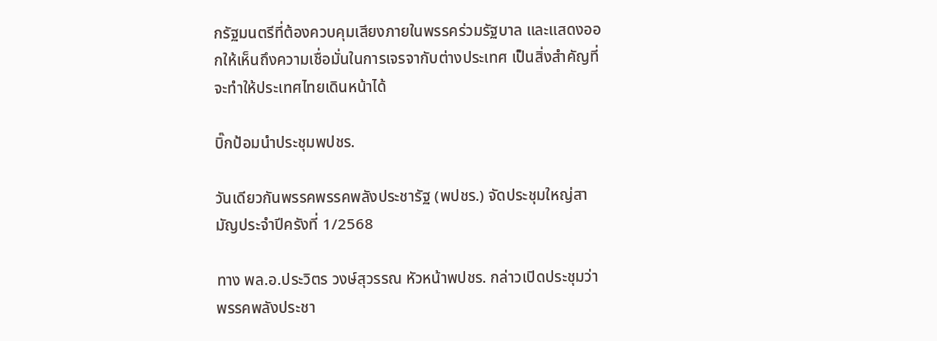กรัฐมนตรีที่ต้องควบคุมเสียงภายในพรรคร่วมรัฐบาล และแสดงออกให้เห็นถึงความเชื่อมั่นในการเจรจากับต่างประเทศ เป็นสิ่งสำคัญที่จะทำให้ประเทศไทยเดินหน้าได้

บิ๊กป้อมนำประชุมพปชร.

วันเดียวกันพรรคพรรคพลังประชารัฐ (พปชร.) จัดประชุมใหญ่สามัญประจำปีครังที่ 1/2568

ทาง พล.อ.ประวิตร วงษ์สุวรรณ หัวหน้าพปชร. กล่าวเปิดประชุมว่า พรรคพลังประชา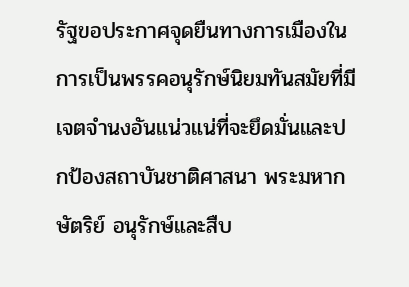รัฐขอประกาศจุดยืนทางการเมืองในการเป็นพรรคอนุรักษ์นิยมทันสมัยที่มีเจตจำนงอันแน่วแน่ที่จะยึดมั่นและปกป้องสถาบันชาติศาสนา พระมหากษัตริย์ อนุรักษ์และสืบ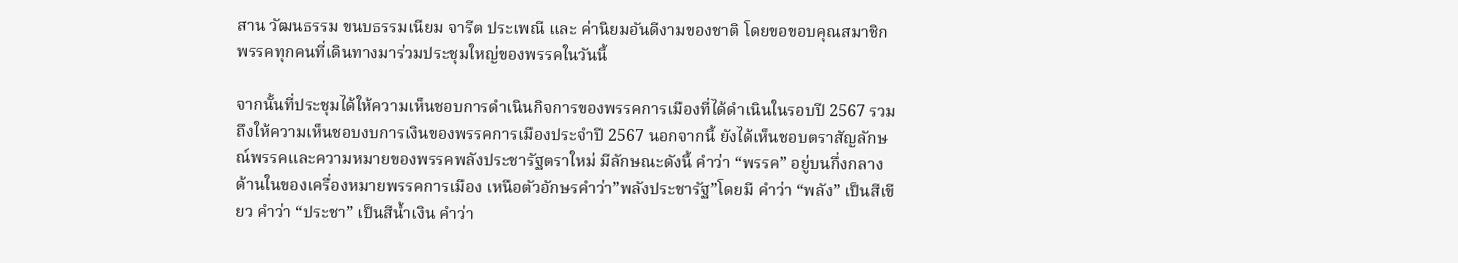สาน วัฒนธรรม ขนบธรรมเนียม จารีต ประเพณี และ ค่านิยมอันดีงามของชาติ โดยขอขอบคุณสมาชิกพรรคทุกคนที่เดินทางมาร่วมประชุมใหญ่ของพรรคในวันนี้

จากนั้นที่ประชุมได้ให้ความเห็นชอบการดำเนินกิจการของพรรคการเมืองที่ได้ดำเนินในรอบปี 2567 รวมถึงให้ความเห็นชอบงบการเงินของพรรคการเมืองประจำปี 2567 นอกจากนี้ ยังได้เห็นชอบตราสัญลักษณ์พรรคและความหมายของพรรคพลังประชารัฐตราใหม่ มีลักษณะดังนี้ คำว่า “พรรค” อยู่บนกึ่งกลางด้านในของเครื่องหมายพรรคการเมือง เหนือตัวอักษรคำว่า”พลังประชารัฐ”โดยมี คำว่า “พลัง” เป็นสีเขียว คำว่า “ประชา” เป็นสีน้ำเงิน คำว่า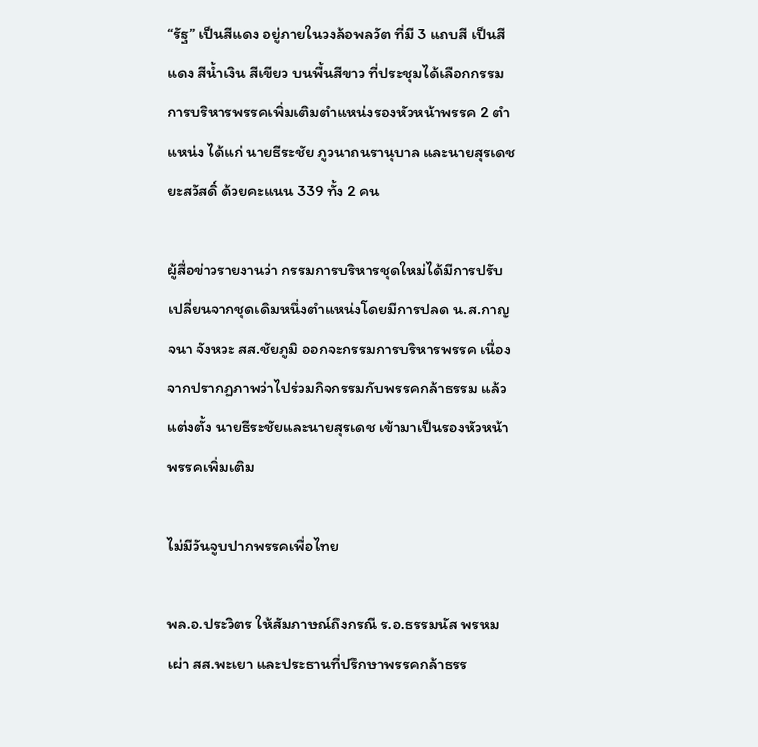“รัฐ” เป็นสีแดง อยู่ภายในวงล้อพลวัต ที่มี 3 แถบสี เป็นสีแดง สีน้ำเงิน สีเขียว บนพื้นสีขาว ที่ประชุมได้เลือกกรรมการบริหารพรรคเพิ่มเติมตำแหน่งรองหัวหน้าพรรค 2 ตำแหน่ง ได้แก่ นายธีระชัย ภูวนาถนรานุบาล และนายสุรเดช ยะสวัสดิ์ ด้วยคะแนน 339 ทั้ง 2 คน

ผู้สื่อข่าวรายงานว่า กรรมการบริหารชุดใหม่ได้มีการปรับเปลี่ยนจากชุดเดิมหนึ่งตำแหน่งโดยมีการปลด น.ส.กาญจนา จังหวะ สส.ชัยภูมิ ออกจะกรรมการบริหารพรรค เนื่องจากปรากฏภาพว่าไปร่วมกิจกรรมกับพรรคกล้าธรรม แล้วแต่งตั้ง นายธีระชัยและนายสุรเดช เข้ามาเป็นรองหัวหน้าพรรคเพิ่มเติม

ไม่มีวันจูบปากพรรคเพื่อไทย

พล.อ.ประวิตร ให้สัมภาษณ์ถึงกรณี ร.อ.ธรรมนัส พรหมเผ่า สส.พะเยา และประธานที่ปรึกษาพรรคกล้าธรร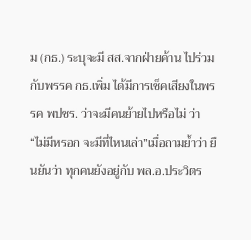ม (กธ.) ระบุจะมี สส.จากฝ่ายค้าน ไปร่วมกับพรรค กธ.เพิ่ม ได้มีการเช็คเสียงในพรรค พปชร. ว่าจะมีคนย้ายไปหรือไม่ ว่า “ไม่มีหรอก จะมีที่ไหนเล่า”เมื่อถามย้ำว่า ยืนยันว่า ทุกคนยังอยู่กับ พล.อ.ประวิตร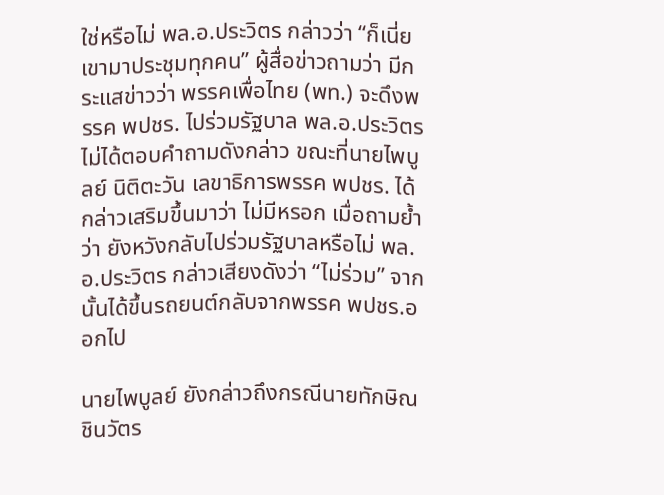ใช่หรือไม่ พล.อ.ประวิตร กล่าวว่า “ก็เนี่ยเขามาประชุมทุกคน” ผู้สื่อข่าวถามว่า มีกระแสข่าวว่า พรรคเพื่อไทย (พท.) จะดึงพรรค พปชร. ไปร่วมรัฐบาล พล.อ.ประวิตร ไม่ได้ตอบคำถามดังกล่าว ขณะที่นายไพบูลย์ นิติตะวัน เลขาธิการพรรค พปชร. ได้กล่าวเสริมขึ้นมาว่า ไม่มีหรอก เมื่อถามย้ำว่า ยังหวังกลับไปร่วมรัฐบาลหรือไม่ พล.อ.ประวิตร กล่าวเสียงดังว่า “ไม่ร่วม” จากนั้นได้ขึ้นรถยนต์กลับจากพรรค พปชร.ออกไป

นายไพบูลย์ ยังกล่าวถึงกรณีนายทักษิณ ชินวัตร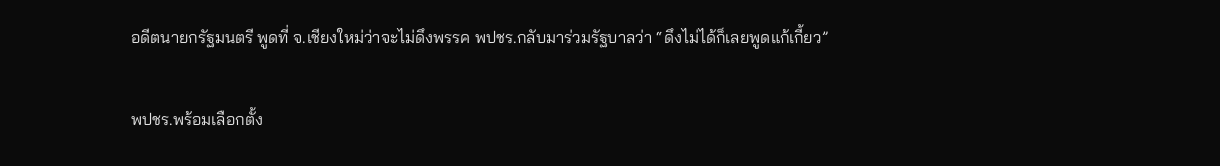อดีตนายกรัฐมนตรี พูดที่ จ.เชียงใหม่ว่าจะไม่ดึงพรรค พปชร.กลับมาร่วมรัฐบาลว่า “ดึงไม่ได้ก็เลยพูดแก้เกี้ยว”

พปชร.พร้อมเลือกตั้ง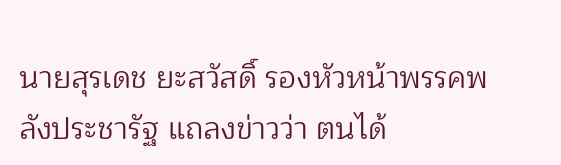นายสุรเดช ยะสวัสดิ์ รองหัวหน้าพรรคพลังประชารัฐ แถลงข่าวว่า ตนได้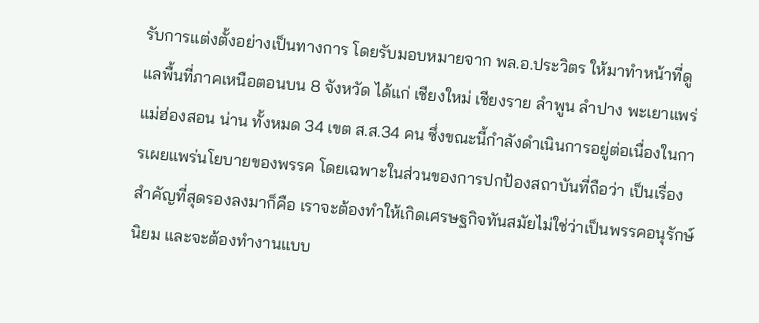รับการแต่งตั้งอย่างเป็นทางการ โดยรับมอบหมายจาก พล.อ.ประวิตร ให้มาทำหน้าที่ดูแลพื้นที่ภาคเหนือตอนบน 8 จังหวัด ได้แก่ เชียงใหม่ เชียงราย ลำพูน ลำปาง พะเยาแพร่ แม่ฮ่องสอน น่าน ทั้งหมด 34 เขต ส.ส.34 คน ซึ่งขณะนี้กำลังดำเนินการอยู่ต่อเนื่องในการเผยแพร่นโยบายของพรรค โดยเฉพาะในส่วนของการปกป้องสถาบันที่ถือว่า เป็นเรื่องสำคัญที่สุดรองลงมาก็คือ เราจะต้องทำให้เกิดเศรษฐกิจทันสมัยไม่ใช่ว่าเป็นพรรคอนุรักษ์นิยม และจะต้องทำงานแบบ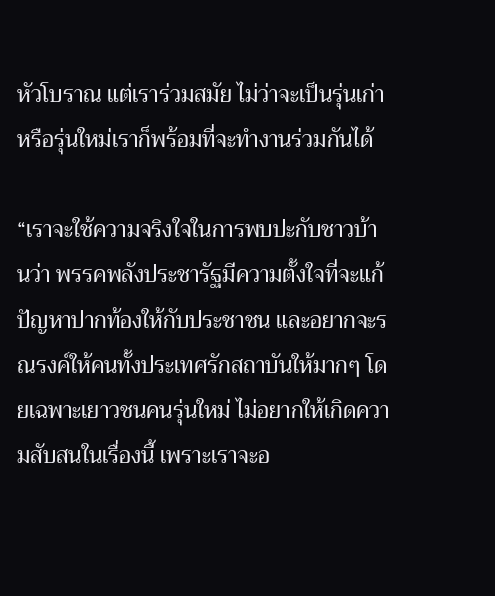หัวโบราณ แต่เราร่วมสมัย ไม่ว่าจะเป็นรุ่นเก่าหรือรุ่นใหม่เราก็พร้อมที่จะทำงานร่วมกันได้

“เราจะใช้ความจริงใจในการพบปะกับชาวบ้านว่า พรรคพลังประชารัฐมีความตั้งใจที่จะแก้ปัญหาปากท้องให้กับประชาชน และอยากจะรณรงค์ให้คนทั้งประเทศรักสถาบันให้มากๆ โดยเฉพาะเยาวชนคนรุ่นใหม่ ไม่อยากให้เกิดความสับสนในเรื่องนี้ เพราะเราจะอ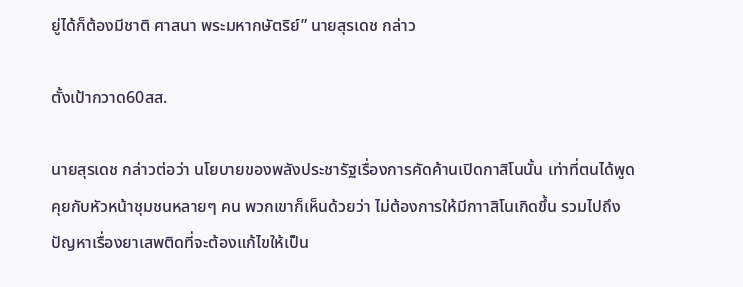ยู่ได้ก็ต้องมีชาติ ศาสนา พระมหากษัตริย์” นายสุรเดช กล่าว

ตั้งเป้ากวาด60สส.

นายสุรเดช กล่าวต่อว่า นโยบายของพลังประชารัฐเรื่องการคัดค้านเปิดกาสิโนนั้น เท่าที่ตนได้พูดคุยกับหัวหน้าชุมชนหลายๆ คน พวกเขาก็เห็นด้วยว่า ไม่ต้องการให้มีกาาสิโนเกิดขึ้น รวมไปถึงปัญหาเรื่องยาเสพติดที่จะต้องแก้ไขให้เป็น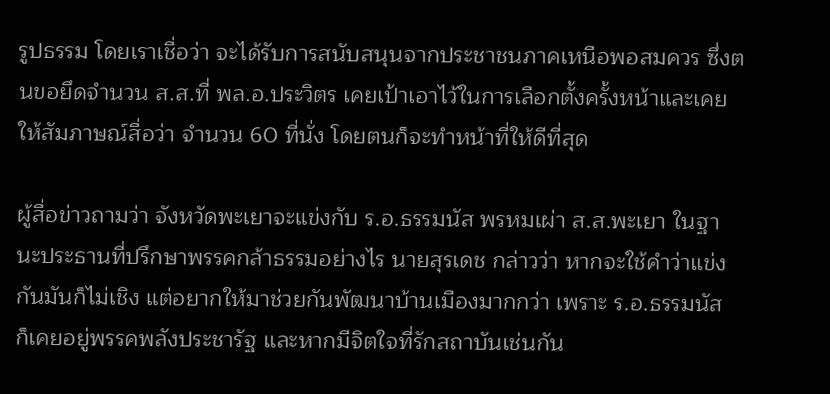รูปธรรม โดยเราเชื่อว่า จะได้รับการสนับสนุนจากประชาชนภาคเหนือพอสมควร ซึ่งตนขอยึดจำนวน ส.ส.ที่ พล.อ.ประวิตร เคยเป้าเอาไว้ในการเลือกตั้งครั้งหน้าและเคยให้สัมภาษณ์สื่อว่า จำนวน 60 ที่นั่ง โดยตนก็จะทำหน้าที่ให้ดีที่สุด

ผู้สื่อข่าวถามว่า จังหวัดพะเยาจะแข่งกับ ร.อ.ธรรมนัส พรหมเผ่า ส.ส.พะเยา ในฐานะประธานที่ปรึกษาพรรคกล้าธรรมอย่างไร นายสุรเดช กล่าวว่า หากจะใช้คำว่าแข่งกันมันก็ไม่เชิง แต่อยากให้มาช่วยกันพัฒนาบ้านเมืองมากกว่า เพราะ ร.อ.ธรรมนัส ก็เคยอยู่พรรคพลังประชารัฐ และหากมีจิตใจที่รักสถาบันเช่นกัน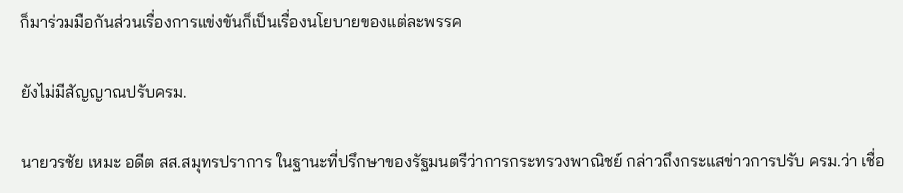ก็มาร่วมมือกันส่วนเรื่องการแข่งขันก็เป็นเรื่องนโยบายของแต่ละพรรค

ยังไม่มีสัญญาณปรับครม.

นายวรชัย เหมะ อดีต สส.สมุทรปราการ ในฐานะที่ปรึกษาของรัฐมนตรีว่าการกระทรวงพาณิชย์ กล่าวถึงกระแสข่าวการปรับ ครม.ว่า เชื่อ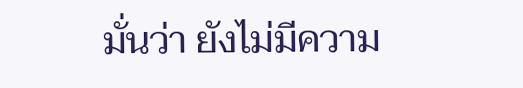มั่นว่า ยังไม่มีความ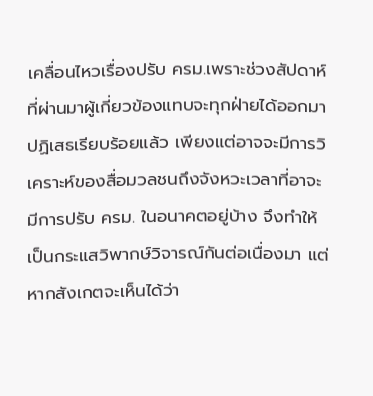เคลื่อนไหวเรื่องปรับ ครม.เพราะช่วงสัปดาห์ที่ผ่านมาผู้เกี่ยวข้องแทบจะทุกฝ่ายได้ออกมาปฏิเสธเรียบร้อยแล้ว เพียงแต่อาจจะมีการวิเคราะห์ของสื่อมวลชนถึงจังหวะเวลาที่อาจะมีการปรับ ครม. ในอนาคตอยู่บ้าง จึงทำให้เป็นกระแสวิพากษ์วิจารณ์กันต่อเนื่องมา แต่หากสังเกตจะเห็นได้ว่า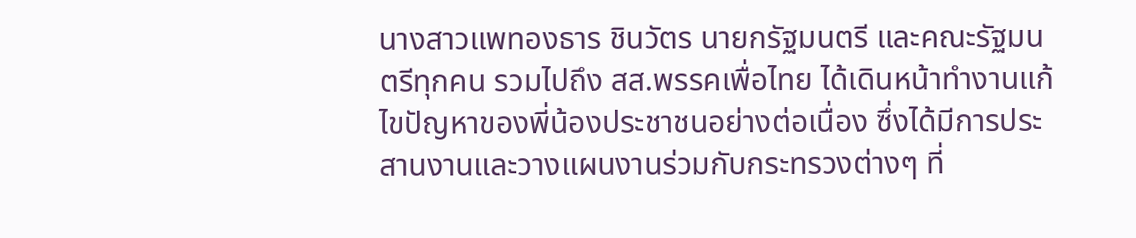นางสาวแพทองธาร ชินวัตร นายกรัฐมนตรี และคณะรัฐมนตรีทุกคน รวมไปถึง สส.พรรคเพื่อไทย ได้เดินหน้าทำงานแก้ไขปัญหาของพี่น้องประชาชนอย่างต่อเนื่อง ซึ่งได้มีการประสานงานและวางแผนงานร่วมกับกระทรวงต่างๆ ที่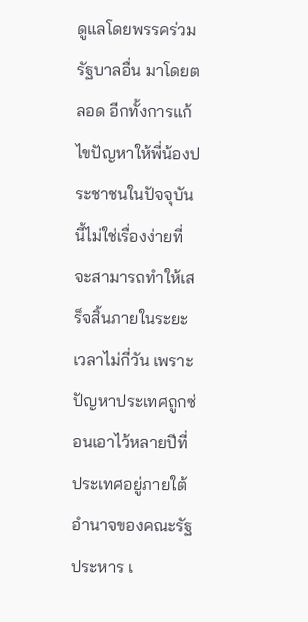ดูแลโดยพรรคร่วมรัฐบาลอื่น มาโดยตลอด อีกทั้งการแก้ไขปัญหาให้พี่น้องประชาชนในปัจจุบันนี้ไม่ใช่เรื่องง่ายที่จะสามารถทำให้เสร็จสิ้นภายในระยะเวลาไม่กี่วัน เพราะปัญหาประเทศถูกซ่อนเอาไว้หลายปีที่ประเทศอยู่ภายใต้อำนาจของคณะรัฐประหาร เ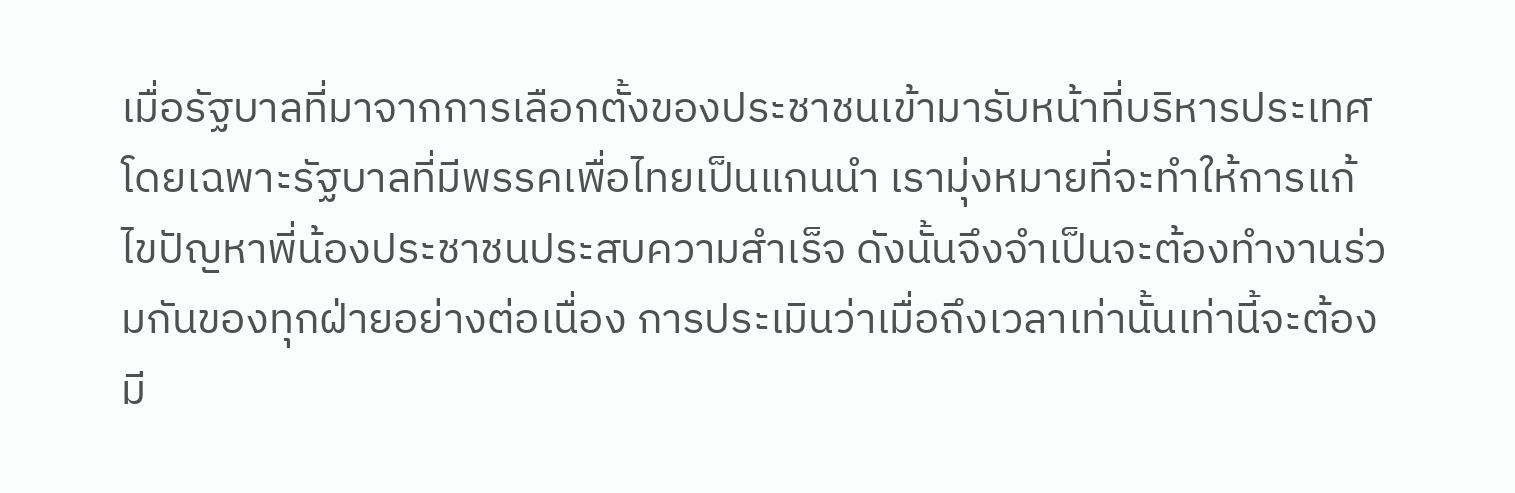เมื่อรัฐบาลที่มาจากการเลือกตั้งของประชาชนเข้ามารับหน้าที่บริหารประเทศ โดยเฉพาะรัฐบาลที่มีพรรคเพื่อไทยเป็นแกนนำ เรามุ่งหมายที่จะทำให้การแก้ไขปัญหาพี่น้องประชาชนประสบความสำเร็จ ดังนั้นจึงจำเป็นจะต้องทำงานร่วมกันของทุกฝ่ายอย่างต่อเนื่อง การประเมินว่าเมื่อถึงเวลาเท่านั้นเท่านี้จะต้องมี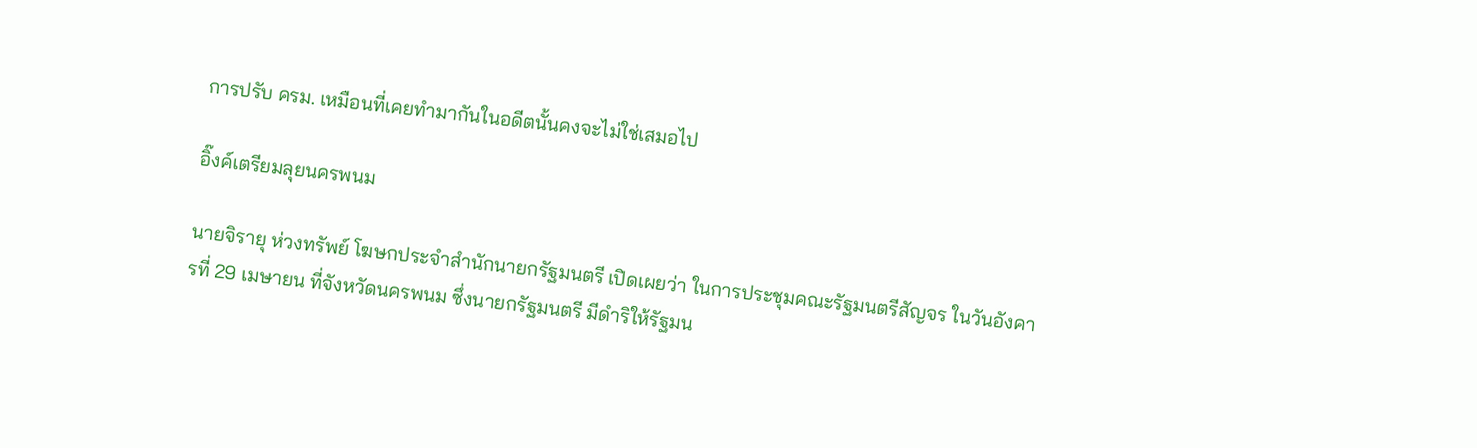การปรับ ครม. เหมือนที่เคยทำมากันในอดีตนั้นคงจะไม่ใช่เสมอไป

อิ๊งค์เตรียมลุยนครพนม

นายจิรายุ ห่วงทรัพย์ โฆษกประจำสำนักนายกรัฐมนตรี เปิดเผยว่า ในการประชุมคณะรัฐมนตรีสัญจร ในวันอังคารที่ 29 เมษายน ที่จังหวัดนครพนม ซึ่งนายกรัฐมนตรี มีดำริให้รัฐมน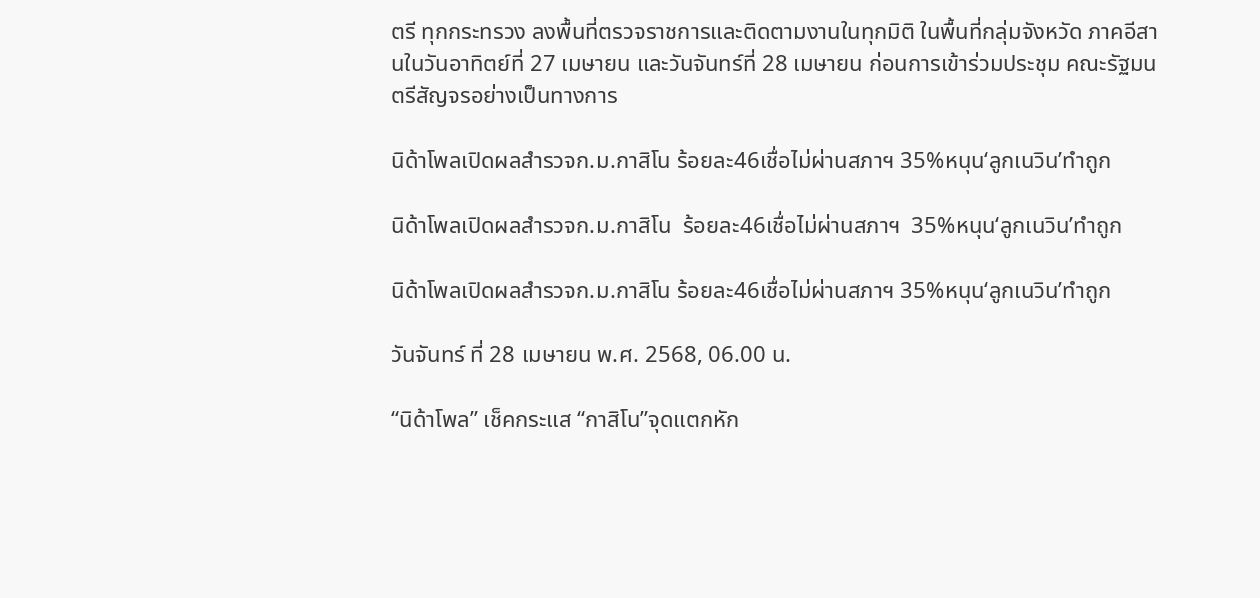ตรี ทุกกระทรวง ลงพื้นที่ตรวจราชการและติดตามงานในทุกมิติ ในพื้นที่กลุ่มจังหวัด ภาคอีสานในวันอาทิตย์ที่ 27 เมษายน และวันจันทร์ที่ 28 เมษายน ก่อนการเข้าร่วมประชุม คณะรัฐมนตรีสัญจรอย่างเป็นทางการ

นิด้าโพลเปิดผลสำรวจก.ม.กาสิโน ร้อยละ46เชื่อไม่ผ่านสภาฯ 35%หนุน‘ลูกเนวิน’ทำถูก

นิด้าโพลเปิดผลสำรวจก.ม.กาสิโน  ร้อยละ46เชื่อไม่ผ่านสภาฯ  35%หนุน‘ลูกเนวิน’ทำถูก

นิด้าโพลเปิดผลสำรวจก.ม.กาสิโน ร้อยละ46เชื่อไม่ผ่านสภาฯ 35%หนุน‘ลูกเนวิน’ทำถูก

วันจันทร์ ที่ 28 เมษายน พ.ศ. 2568, 06.00 น.

“นิด้าโพล” เช็คกระแส “กาสิโน”จุดแตกหัก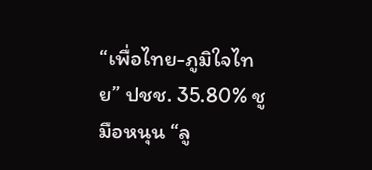“เพื่อไทย-ภูมิใจไทย” ปชช. 35.80% ชูมือหนุน “ลู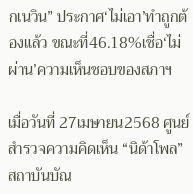กเนวิน” ประกาศ‘ไม่เอา’ทำถูกต้องแล้ว ขณะที่46.18%เชื่อ‘ไม่ผ่าน’ความเห็นชอบของสภาฯ

เมื่อวันที่ 27เมษายน2568 ศูนย์สำรวจความคิดเห็น “นิด้าโพล” สถาบันบัณ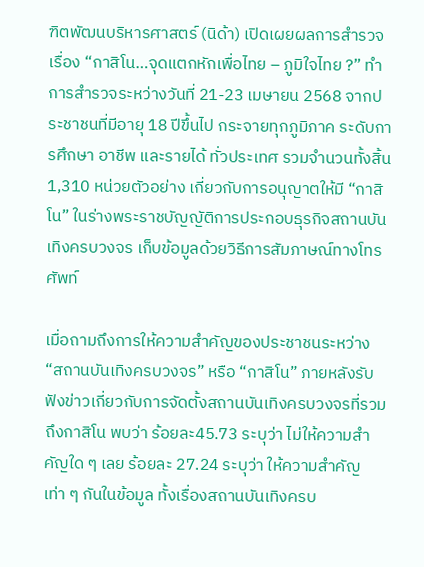ฑิตพัฒนบริหารศาสตร์ (นิด้า) เปิดเผยผลการสำรวจเรื่อง “กาสิโน…จุดแตกหักเพื่อไทย – ภูมิใจไทย ?” ทำการสำรวจระหว่างวันที่ 21-23 เมษายน 2568 จากประชาชนที่มีอายุ 18 ปีขึ้นไป กระจายทุกภูมิภาค ระดับการศึกษา อาชีพ และรายได้ ทั่วประเทศ รวมจำนวนทั้งสิ้น 1,310 หน่วยตัวอย่าง เกี่ยวกับการอนุญาตให้มี “กาสิโน” ในร่างพระราชบัญญัติการประกอบธุรกิจสถานบันเทิงครบวงจร เก็บข้อมูลด้วยวิธีการสัมภาษณ์ทางโทรศัพท์

เมื่อถามถึงการให้ความสำคัญของประชาชนระหว่าง “สถานบันเทิงครบวงจร” หรือ “กาสิโน” ภายหลังรับฟังข่าวเกี่ยวกับการจัดตั้งสถานบันเทิงครบวงจรที่รวมถึงกาสิโน พบว่า ร้อยละ45.73 ระบุว่า ไม่ให้ความสำคัญใด ๆ เลย ร้อยละ 27.24 ระบุว่า ให้ความสำคัญเท่า ๆ กันในข้อมูล ทั้งเรื่องสถานบันเทิงครบ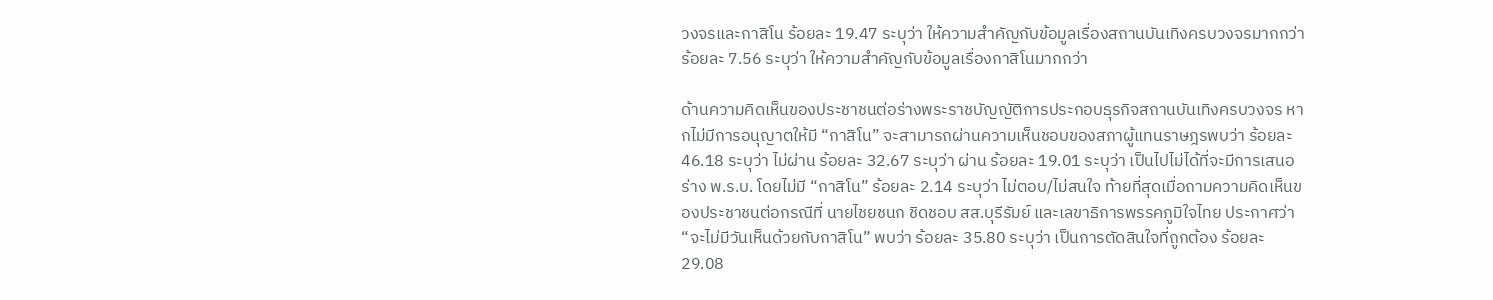วงจรและกาสิโน ร้อยละ 19.47 ระบุว่า ให้ความสำคัญกับข้อมูลเรื่องสถานบันเทิงครบวงจรมากกว่า ร้อยละ 7.56 ระบุว่า ให้ความสำคัญกับข้อมูลเรื่องกาสิโนมากกว่า

ด้านความคิดเห็นของประชาชนต่อร่างพระราชบัญญัติการประกอบธุรกิจสถานบันเทิงครบวงจร หากไม่มีการอนุญาตให้มี “กาสิโน” จะสามารถผ่านความเห็นชอบของสภาผู้แทนราษฎรพบว่า ร้อยละ 46.18 ระบุว่า ไม่ผ่าน ร้อยละ 32.67 ระบุว่า ผ่าน ร้อยละ 19.01 ระบุว่า เป็นไปไม่ได้ที่จะมีการเสนอร่าง พ.ร.บ. โดยไม่มี “กาสิโน” ร้อยละ 2.14 ระบุว่า ไม่ตอบ/ไม่สนใจ ท้ายที่สุดเมื่อถามความคิดเห็นของประชาชนต่อกรณีที่ นายไชยชนก ชิดชอบ สส.บุรีรัมย์ และเลขาธิการพรรคภูมิใจไทย ประกาศว่า “จะไม่มีวันเห็นด้วยกับกาสิโน” พบว่า ร้อยละ 35.80 ระบุว่า เป็นการตัดสินใจที่ถูกต้อง ร้อยละ 29.08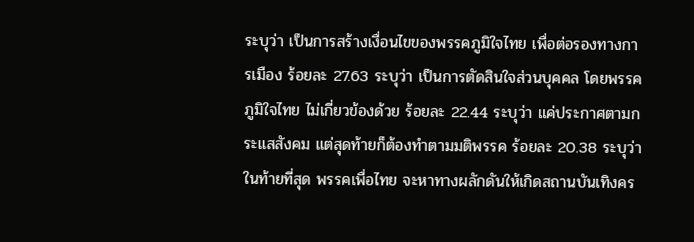ระบุว่า เป็นการสร้างเงื่อนไขของพรรคภูมิใจไทย เพื่อต่อรองทางการเมือง ร้อยละ 27.63 ระบุว่า เป็นการตัดสินใจส่วนบุคคล โดยพรรคภูมิใจไทย ไม่เกี่ยวข้องด้วย ร้อยละ 22.44 ระบุว่า แค่ประกาศตามกระแสสังคม แต่สุดท้ายก็ต้องทำตามมติพรรค ร้อยละ 20.38 ระบุว่า ในท้ายที่สุด พรรคเพื่อไทย จะหาทางผลักดันให้เกิดสถานบันเทิงคร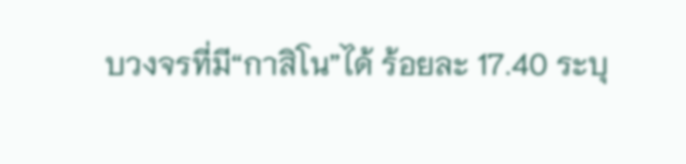บวงจรที่มี“กาสิโน”ได้ ร้อยละ 17.40 ระบุ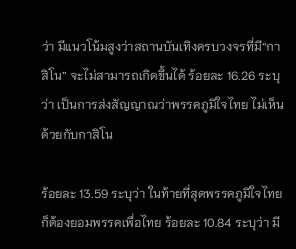ว่า มีแนวโน้มสูงว่าสถานบันเทิงครบวงจรที่มี“กาสิโน” จะไม่สามารถเกิดขึ้นได้ ร้อยละ 16.26 ระบุว่า เป็นการส่งสัญญาณว่าพรรคภูมิใจไทย ไม่เห็นด้วยกับกาสิโน

ร้อยละ 13.59 ระบุว่า ในท้ายที่สุดพรรคภูมิใจไทย ก็ต้องยอมพรรคเพื่อไทย ร้อยละ 10.84 ระบุว่า มี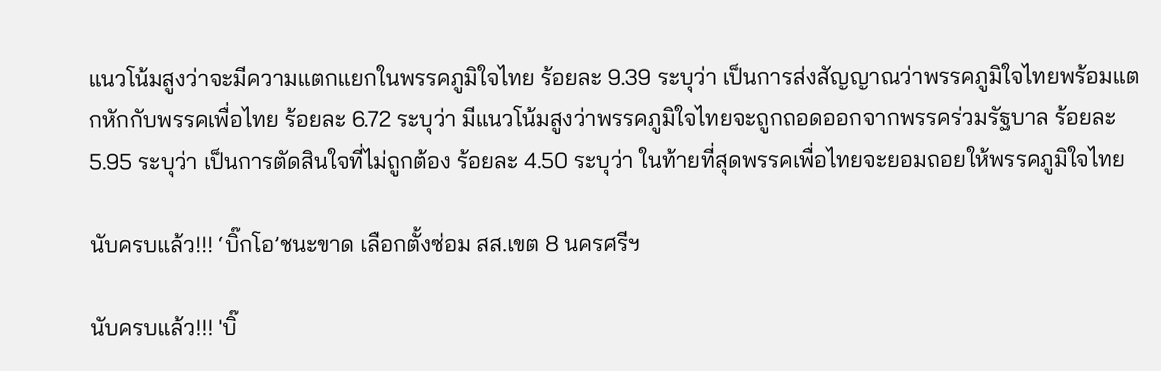แนวโน้มสูงว่าจะมีความแตกแยกในพรรคภูมิใจไทย ร้อยละ 9.39 ระบุว่า เป็นการส่งสัญญาณว่าพรรคภูมิใจไทยพร้อมแตกหักกับพรรคเพื่อไทย ร้อยละ 6.72 ระบุว่า มีแนวโน้มสูงว่าพรรคภูมิใจไทยจะถูกถอดออกจากพรรคร่วมรัฐบาล ร้อยละ 5.95 ระบุว่า เป็นการตัดสินใจที่ไม่ถูกต้อง ร้อยละ 4.50 ระบุว่า ในท้ายที่สุดพรรคเพื่อไทยจะยอมถอยให้พรรคภูมิใจไทย

นับครบแล้ว!!! ‘บิ๊กโอ’ชนะขาด เลือกตั้งซ่อม สส.เขต 8 นครศรีฯ

นับครบแล้ว!!! 'บิ๊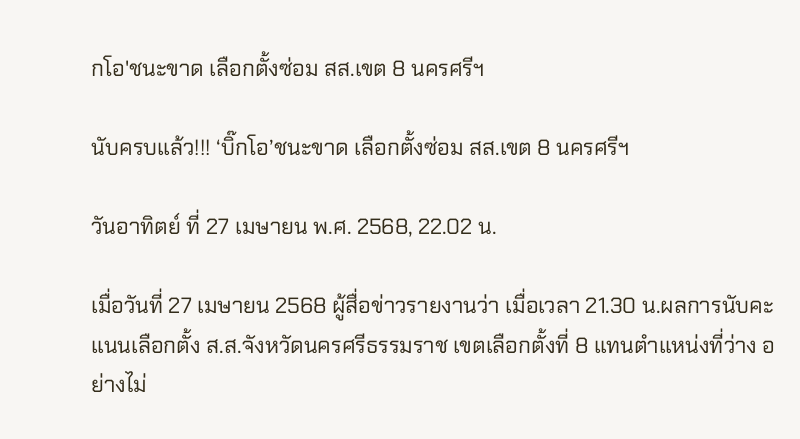กโอ'ชนะขาด เลือกตั้งซ่อม สส.เขต 8 นครศรีฯ

นับครบแล้ว!!! ‘บิ๊กโอ’ชนะขาด เลือกตั้งซ่อม สส.เขต 8 นครศรีฯ

วันอาทิตย์ ที่ 27 เมษายน พ.ศ. 2568, 22.02 น.

เมื่อวันที่ 27 เมษายน 2568 ผู้สื่อข่าวรายงานว่า เมื่อเวลา 21.30 น.ผลการนับคะแนนเลือกตั้ง ส.ส.จังหวัดนครศรีธรรมราช เขตเลือกตั้งที่ 8 แทนตำแหน่งที่ว่าง อย่างไม่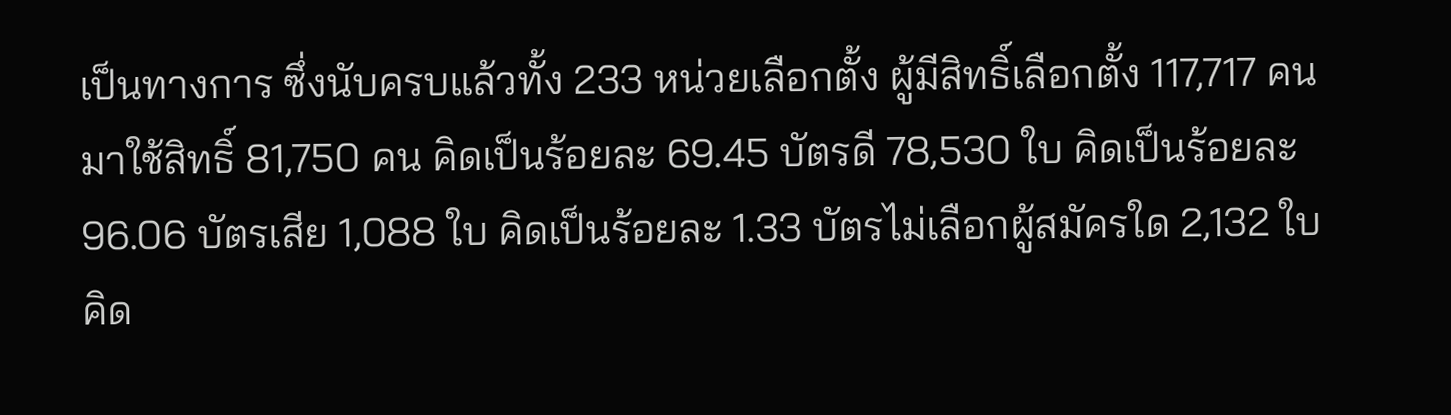เป็นทางการ ซึ่งนับครบแล้วทั้ง 233 หน่วยเลือกตั้ง ผู้มีสิทธิ์เลือกตั้ง 117,717 คน มาใช้สิทธิ์ 81,750 คน คิดเป็นร้อยละ 69.45 บัตรดี 78,530 ใบ คิดเป็นร้อยละ 96.06 บัตรเสีย 1,088 ใบ คิดเป็นร้อยละ 1.33 บัตรไม่เลือกผู้สมัครใด 2,132 ใบ คิด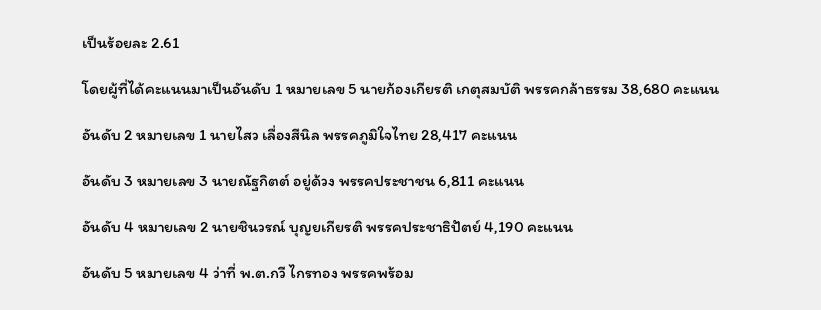เป็นร้อยละ 2.61

โดยผู้ที่ได้คะแนนมาเป็นอันดับ 1 หมายเลข 5 นายก้องเกียรติ เกตุสมบัติ พรรคกล้าธรรม 38,680 คะแนน

อันดับ 2 หมายเลข 1 นายไสว เลื่องสีนิล พรรคภูมิใจไทย 28,417 คะแนน

อันดับ 3 หมายเลข 3 นายณัฐกิตต์ อยู่ด้วง พรรคประชาชน 6,811 คะแนน

อันดับ 4 หมายเลข 2 นายชินวรณ์ บุญยเกียรติ พรรคประชาธิปัตย์ 4,190 คะแนน

อันดับ 5 หมายเลข 4 ว่าที่ พ.ต.กวี ไกรทอง พรรคพร้อม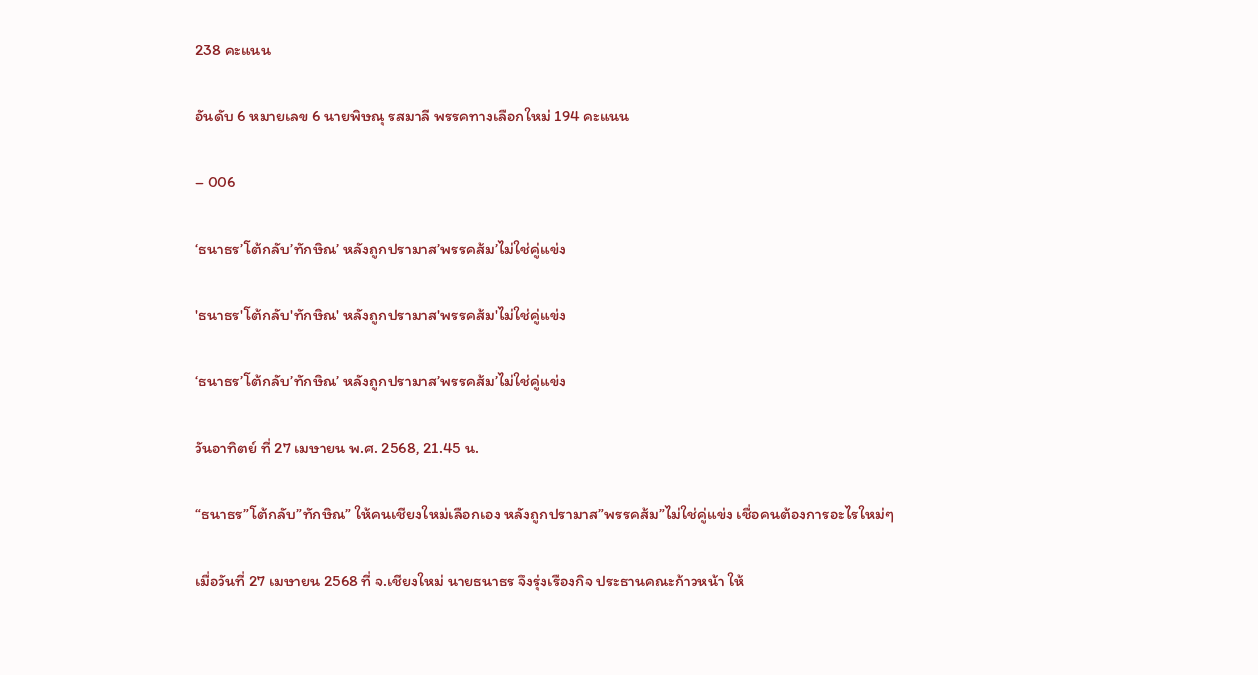238 คะแนน

อันดับ 6 หมายเลข 6 นายพิษณุ รสมาลี พรรคทางเลือกใหม่ 194 คะแนน

– 006

‘ธนาธร’โต้กลับ’ทักษิณ’ หลังถูกปรามาส’พรรคส้ม’ไม่ใช่คู่แข่ง

'ธนาธร'โต้กลับ'ทักษิณ' หลังถูกปรามาส'พรรคส้ม'ไม่ใช่คู่แข่ง

‘ธนาธร’โต้กลับ’ทักษิณ’ หลังถูกปรามาส’พรรคส้ม’ไม่ใช่คู่แข่ง

วันอาทิตย์ ที่ 27 เมษายน พ.ศ. 2568, 21.45 น.

“ธนาธร”โต้กลับ”ทักษิณ” ให้คนเชียงใหม่เลือกเอง หลังถูกปรามาส”พรรคส้ม”ไม่ใช่คู่แข่ง เชื่อคนต้องการอะไรใหม่ๆ

เมื่อวันที่ 27 เมษายน 2568 ที่ จ.เชียงใหม่ นายธนาธร จึงรุ่งเรืองกิจ ประธานคณะก้าวหน้า ให้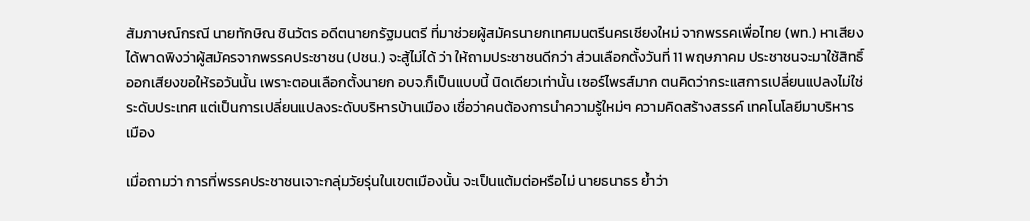สัมภาษณ์กรณี นายทักษิณ ชินวัตร อดีตนายกรัฐมนตรี ที่มาช่วยผู้สมัครนายกเทศมนตรีนครเชียงใหม่ จากพรรคเพื่อไทย (พท.) หาเสียง ได้พาดพิงว่าผู้สมัครจากพรรคประชาชน (ปชน.) จะสู้ไม่ได้ ว่า ให้ถามประชาชนดีกว่า ส่วนเลือกตั้งวันที่ 11 พฤษภาคม ประชาชนจะมาใช้สิทธิ์ออกเสียงขอให้รอวันนั้น เพราะตอนเลือกตั้งนายก อบจ.ก็เป็นแบบนี้ นิดเดียวเท่านั้น เซอร์ไพรส์มาก ตนคิดว่ากระแสการเปลี่ยนแปลงไม่ใช่ระดับประเทศ แต่เป็นการเปลี่ยนแปลงระดับบริหารบ้านเมือง เชื่อว่าคนต้องการนำความรู้ใหม่ๆ ความคิดสร้างสรรค์ เทคโนโลยีมาบริหารเมือง

เมื่อถามว่า การที่พรรคประชาชนเจาะกลุ่มวัยรุ่นในเขตเมืองนั้น จะเป็นแต้มต่อหรือไม่ นายธนาธร ย้ำว่า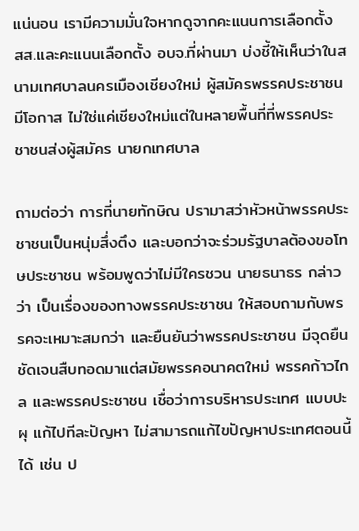แน่นอน เรามีความมั่นใจหากดูจากคะแนนการเลือกตั้ง สส.และคะแนนเลือกตั้ง อบจ.ที่ผ่านมา บ่งชี้ให้เห็นว่าในสนามเทศบาลนครเมืองเชียงใหม่ ผู้สมัครพรรคประชาชนมีโอกาส ไม่ใช่แค่เชียงใหม่แต่ในหลายพื้นที่ที่พรรคประชาชนส่งผู้สมัคร นายกเทศบาล

ถามต่อว่า การที่นายทักษิณ ปรามาสว่าหัวหน้าพรรคประชาชนเป็นหนุ่มสึ่งตึง และบอกว่าจะร่วมรัฐบาลต้องขอโทษประชาชน พร้อมพูดว่าไม่มีใครชวน นายธนาธร กล่าวว่า เป็นเรื่องของทางพรรคประชาชน ให้สอบถามกับพรรคจะเหมาะสมกว่า และยืนยันว่าพรรคประชาชน มีจุดยืนชัดเจนสืบทอดมาแต่สมัยพรรคอนาคตใหม่ พรรคก้าวไกล และพรรคประชาชน เชื่อว่าการบริหารประเทศ แบบปะผุ แก้ไปทีละปัญหา ไม่สามารถแก้ไขปัญหาประเทศตอนนี้ได้ เช่น ป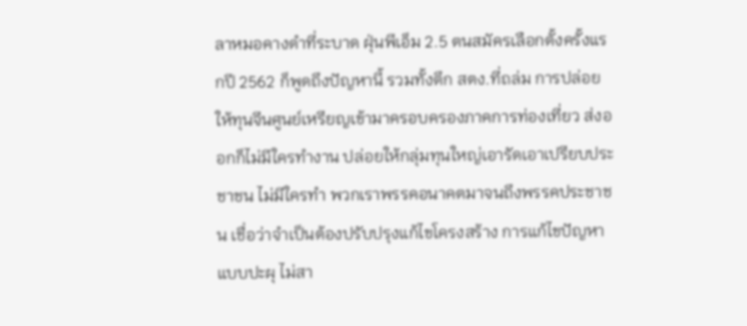ลาหมอคางดำที่ระบาด ฝุ่นพีเอ็ม 2.5 ตนสมัครเลือกตั้งครั้งแรกปี 2562 ก็พูดถึงปัญหานี้ รวมทั้งตึก สตง.ที่ถล่ม การปล่อยให้ทุนจีนศูนย์เหรียญเข้ามาครอบครองภาคการท่องเที่ยว ส่งออกก็ไม่มีใครทำงาน ปล่อยให้กลุ่มทุนใหญ่เอารัดเอาเปรียบประชาชน ไม่มีใครทำ พวกเราพรรคอนาคตมาจนถึงพรรคประชาชน เชื่อว่าจำเป็นต้องปรับปรุงแก้ไขโครงสร้าง การแก้ไขปัญหาแบบปะผุ ไม่สา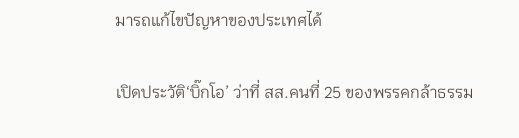มารถแก้ไขปัญหาของประเทศได้

เปิดประวัติ‘บิ๊กโอ’ ว่าที่ สส.คนที่ 25 ของพรรคกล้าธรรม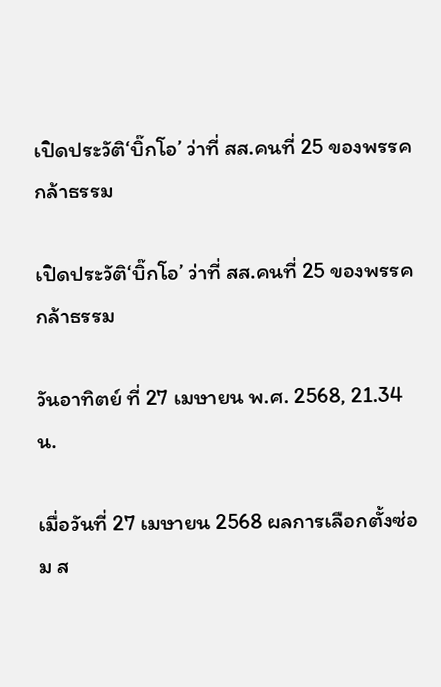เปิดประวัติ‘บิ๊กโอ’ ว่าที่ สส.คนที่ 25 ของพรรคกล้าธรรม

เปิดประวัติ‘บิ๊กโอ’ ว่าที่ สส.คนที่ 25 ของพรรคกล้าธรรม

วันอาทิตย์ ที่ 27 เมษายน พ.ศ. 2568, 21.34 น.

เมื่อวันที่ 27 เมษายน 2568 ผลการเลือกตั้งซ่อม ส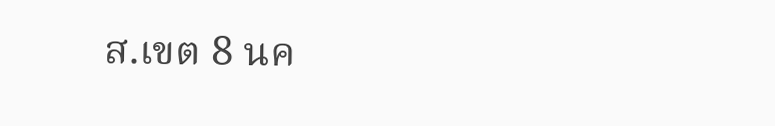ส.เขต 8 นค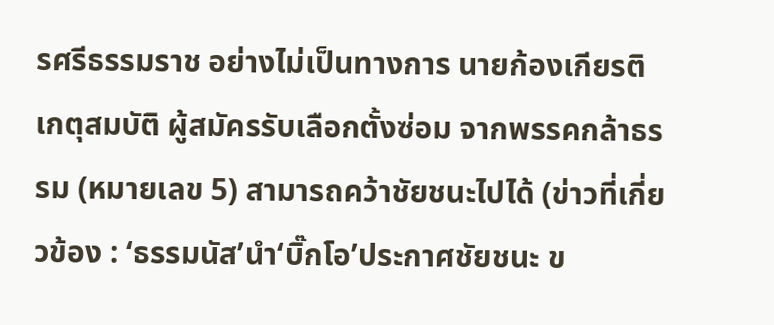รศรีธรรมราช อย่างไม่เป็นทางการ นายก้องเกียรติ เกตุสมบัติ ผู้สมัครรับเลือกตั้งซ่อม จากพรรคกล้าธรรม (หมายเลข 5) สามารถคว้าชัยชนะไปได้ (ข่าวที่เกี่ยวข้อง : ‘ธรรมนัส’นำ‘บิ๊กโอ’ประกาศชัยชนะ ข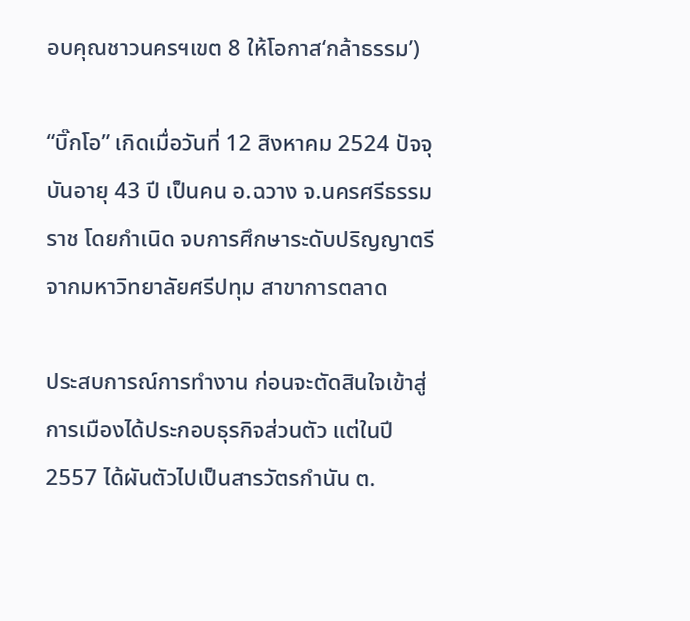อบคุณชาวนครฯเขต 8 ให้โอกาส‘กล้าธรรม’)

“บิ๊กโอ” เกิดเมื่อวันที่ 12 สิงหาคม 2524 ปัจจุบันอายุ 43 ปี เป็นคน อ.ฉวาง จ.นครศรีธรรมราช โดยกำเนิด จบการศึกษาระดับปริญญาตรี จากมหาวิทยาลัยศรีปทุม สาขาการตลาด

ประสบการณ์การทำงาน ก่อนจะตัดสินใจเข้าสู่การเมืองได้ประกอบธุรกิจส่วนตัว แต่ในปี 2557 ได้ผันตัวไปเป็นสารวัตรกำนัน ต.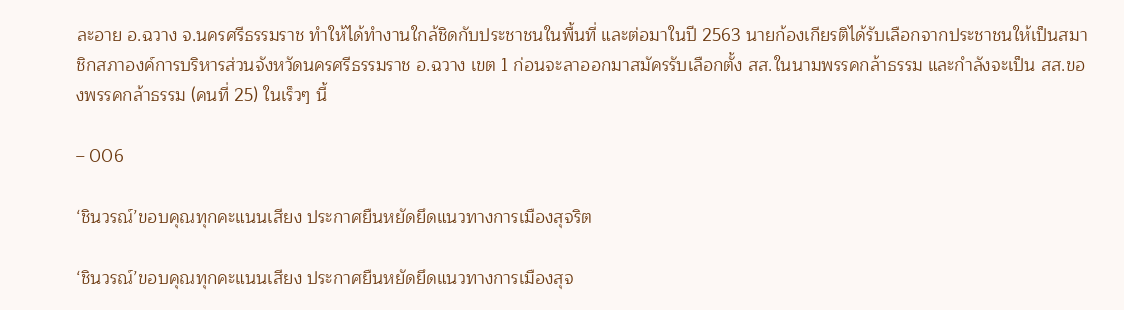ละอาย อ.ฉวาง จ.นครศรีธรรมราช ทำให้ได้ทำงานใกล้ชิดกับประชาชนในพื้นที่ และต่อมาในปี 2563 นายก้องเกียรติได้รับเลือกจากประชาชนให้เป็นสมาชิกสภาองค์การบริหารส่วนจังหวัดนครศรีธรรมราช อ.ฉวาง เขต 1 ก่อนจะลาออกมาสมัครรับเลือกตั้ง สส.ในนามพรรคกล้าธรรม และกำลังจะเป็น สส.ของพรรคกล้าธรรม (คนที่ 25) ในเร็วๆ นี้

– 006

‘ชินวรณ์’ขอบคุณทุกคะแนนเสียง ประกาศยืนหยัดยึดแนวทางการเมืองสุจริต

‘ชินวรณ์’ขอบคุณทุกคะแนนเสียง ประกาศยืนหยัดยึดแนวทางการเมืองสุจ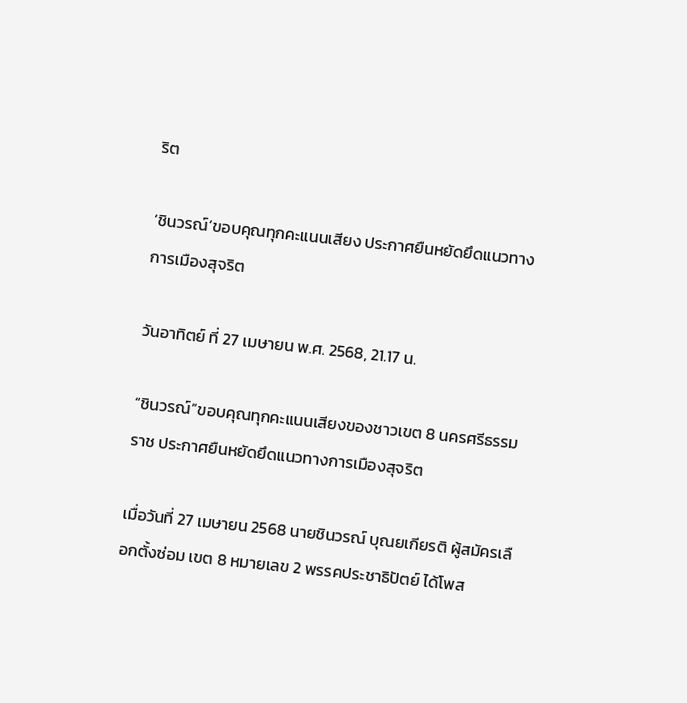ริต

‘ชินวรณ์’ขอบคุณทุกคะแนนเสียง ประกาศยืนหยัดยึดแนวทางการเมืองสุจริต

วันอาทิตย์ ที่ 27 เมษายน พ.ศ. 2568, 21.17 น.

“ชินวรณ์”ขอบคุณทุกคะแนนเสียงของชาวเขต 8 นครศรีธรรมราช ประกาศยืนหยัดยึดแนวทางการเมืองสุจริต

เมื่อวันที่ 27 เมษายน 2568 นายชินวรณ์ บุณยเกียรติ ผู้สมัครเลือกตั้งซ่อม เขต 8 หมายเลข 2 พรรคประชาธิปัตย์ ได้โพส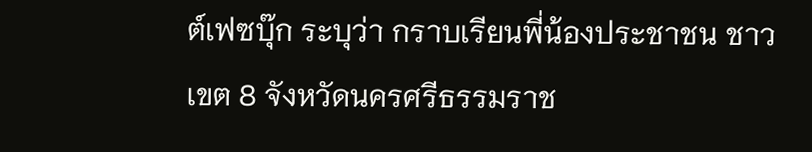ต์เฟซบุ๊ก ระบุว่า กราบเรียนพี่น้องประชาชน ชาวเขต 8 จังหวัดนครศรีธรรมราช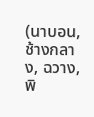(นาบอน,ช้างกลาง, ฉวาง, พิ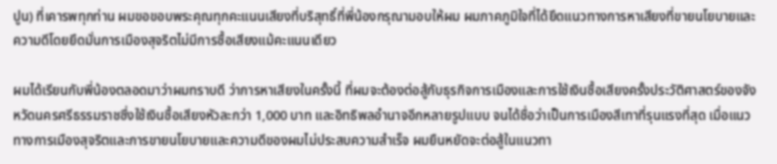ปูน) ที่เคารพทุกท่าน ผมขอขอบพระคุณทุกคะแนนเสียงที่บริสุทธิ์ที่พี่น้องกรุณามอบให้ผม ผมภาคภูมิใจที่ได้ยึดแนวทางการหาเสียงที่ขายนโยบายและความดีโดยยึดมั่นการเมืองสุจริตไม่มีการซื้อเสียงแม้คะแนนเดียว

ผมได้เรียนกับพี่น้องตลอดมาว่าผมทราบดี ว่าการหาเสียงในครั้งนี้ ที่ผมจะต้องต่อสู้กับธุรกิจการเมืองและการใช้เงินซื้อเสียงครั้งประวัติศาสตร์ของจังหวัดนครศรีธรรมราชซึ่งใช้เงินซื้อเสียงหัวละกว่า 1,000 บาท และอิทธิพลอำนาจอีกหลายรูปแบบ จนได้ชื่อว่าเป็นการเมืองสีเทาที่รุนแรงที่สุด เมื่อแนวทางการเมืองสุจริตและการขายนโยบายและความดีของผมไม่ประสบความสำเร็จ ผมยืนหยัดจะต่อสู้ในแนวทา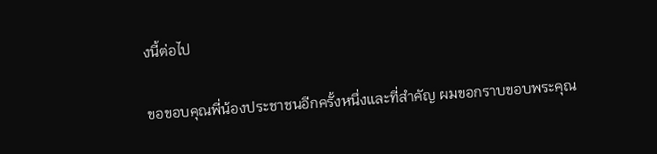งนี้ต่อไป

ขอขอบคุณพี่น้องประชาชนอีกครั้งหนึ่งและที่สำคัญ ผมขอกราบขอบพระคุณ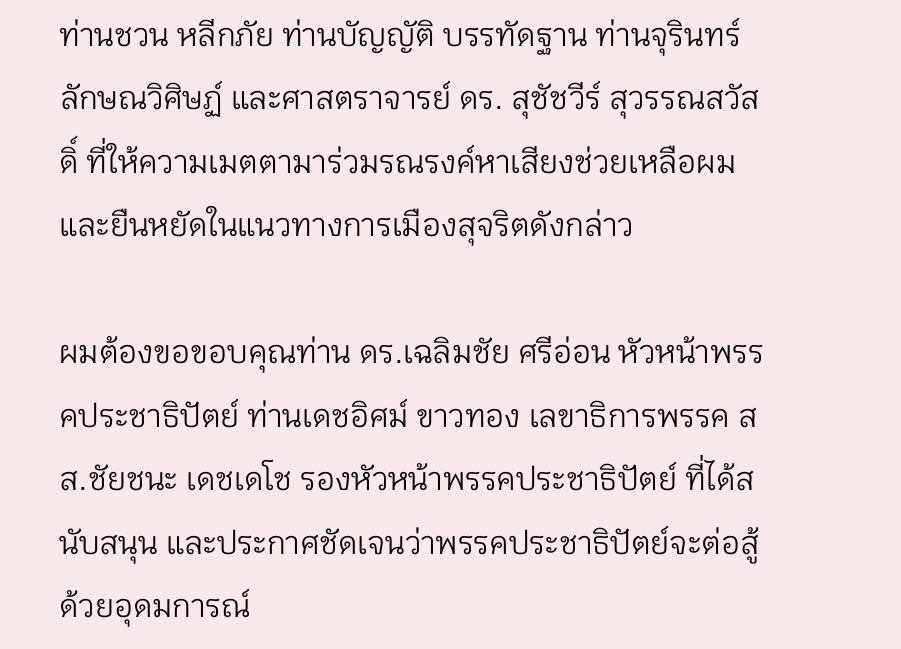ท่านชวน หลีกภัย ท่านบัญญัติ บรรทัดฐาน ท่านจุรินทร์ ลักษณวิศิษฏ์ และศาสตราจารย์ ดร. สุชัชวีร์ สุวรรณสวัสดิ์ ที่ให้ความเมตตามาร่วมรณรงค์หาเสียงช่วยเหลือผมและยืนหยัดในแนวทางการเมืองสุจริตดังกล่าว

ผมต้องขอขอบคุณท่าน ดร.เฉลิมชัย ศรีอ่อน หัวหน้าพรรคประชาธิปัตย์ ท่านเดชอิศม์ ขาวทอง เลขาธิการพรรค สส.ชัยชนะ เดชเดโช รองหัวหน้าพรรคประชาธิปัตย์ ที่ได้สนับสนุน และประกาศชัดเจนว่าพรรคประชาธิปัตย์จะต่อสู้ด้วยอุดมการณ์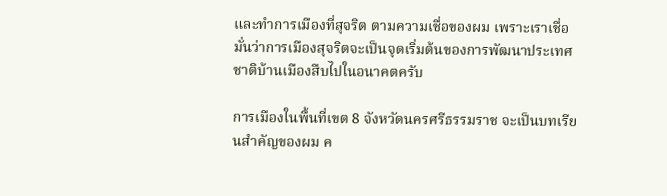และทำการเมืองที่สุจริต ตามความเชื่อของผม เพราะเราเชื่อมั่นว่าการเมืองสุจริตจะเป็นจุดเริ่มต้นของการพัฒนาประเทศชาติบ้านเมืองสืบไปในอนาคตครับ

การเมืองในพื้นที่เขต 8 จังหวัดนครศรีธรรมราช จะเป็นบทเรียนสำคัญของผม ค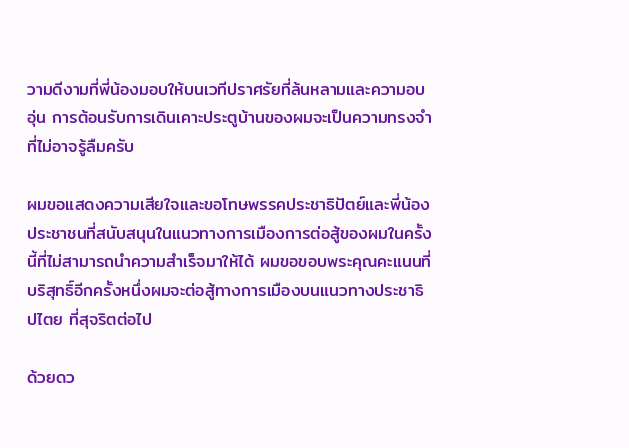วามดีงามที่พี่น้องมอบให้บนเวทีปราศรัยที่ล้นหลามและความอบอุ่น การต้อนรับการเดินเคาะประตูบ้านของผมจะเป็นความทรงจำที่ไม่อาจรู้ลืมครับ

ผมขอแสดงความเสียใจและขอโทษพรรคประชาธิปัตย์และพี่น้องประชาชนที่สนับสนุนในแนวทางการเมืองการต่อสู้ของผมในครั้งนี้ที่ไม่สามารถนำความสำเร็จมาให้ได้ ผมขอขอบพระคุณคะแนนที่บริสุทธิ์อีกครั้งหนึ่งผมจะต่อสู้ทางการเมืองบนแนวทางประชาธิปไตย ที่สุจริตต่อไป

ด้วยดว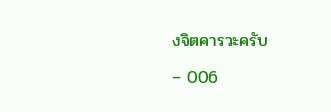งจิตคารวะครับ

– 006